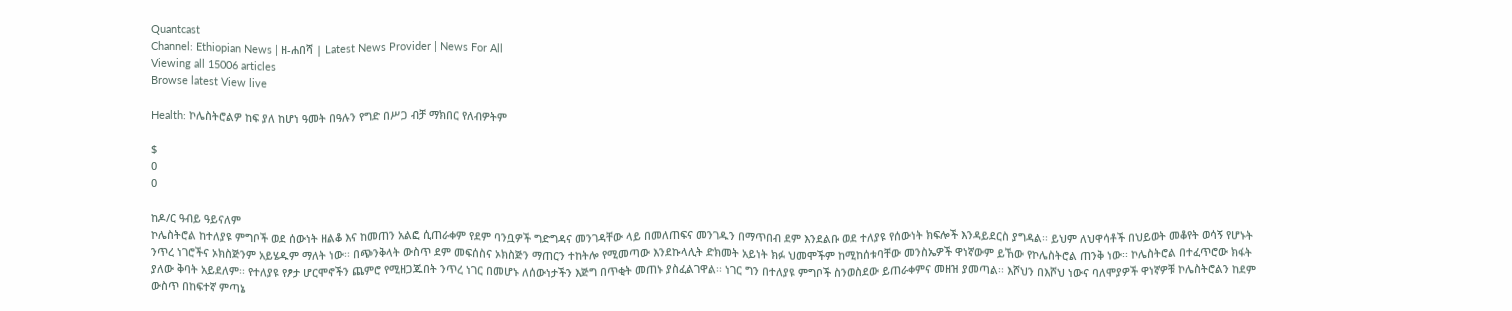Quantcast
Channel: Ethiopian News | ዘ-ሐበሻ | Latest News Provider | News For All
Viewing all 15006 articles
Browse latest View live

Health: ኮሌስትሮልዎ ከፍ ያለ ከሆነ ዓመት በዓሉን የግድ በሥጋ ብቻ ማክበር የለብዎትም

$
0
0

ከዶ/ር ዓብይ ዓይናለም
ኮሌስትሮል ከተለያዩ ምግቦች ወደ ሰውነት ዘልቆ እና ከመጠን አልፎ ሲጠራቀም የደም ባንቧዎች ግድግዳና መንገዳቸው ላይ በመለጠፍና መንገዱን በማጥበብ ደም እንደልቡ ወደ ተለያዩ የሰውነት ክፍሎች እንዳይደርስ ያግዳል፡፡ ይህም ለህዋሳቶች በህይወት መቆየት ወሳኝ የሆኑት ንጥረ ነገሮችና ኦክስጅንም አይሄዱም ማለት ነው፡፡ በጭንቅላት ውስጥ ደም መፍሰስና ኦክስጅን ማጠርን ተከትሎ የሚመጣው እንደኩላሊት ድክመት አይነት ክፉ ህመሞችም ከሚከሰቱባቸው መንስኤዎች ዋነኛውም ይኸው የኮሌስትሮል ጠንቅ ነው፡፡ ኮሌስትሮል በተፈጥሮው ክፋት ያለው ቅባት አይደለም፡፡ የተለያዩ የፆታ ሆርሞኖችን ጨምሮ የሚዘጋጁበት ንጥረ ነገር በመሆኑ ለሰውነታችን እጅግ በጥቂት መጠኑ ያስፈልገዋል፡፡ ነገር ግን በተለያዩ ምግቦች ስንወስደው ይጠራቀምና መዘዝ ያመጣል፡፡ እሾህን በእሾህ ነውና ባለሞያዎች ዋነኛዎቹ ኮሌስትሮልን ከደም ውስጥ በከፍተኛ ምጣኔ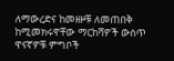ለማውረድና ከመዘዞቹ ለመጠበቅ ከሚመክሩዋቸው ማርከሻዎች ውስጥ ዋናኛዎቹ ምግቦች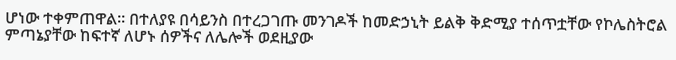ሆነው ተቀምጠዋል፡፡ በተለያዩ በሳይንስ በተረጋገጡ መንገዶች ከመድኃኒት ይልቅ ቅድሚያ ተሰጥቷቸው የኮሌስትሮል ምጣኔያቸው ከፍተኛ ለሆኑ ሰዎችና ለሌሎች ወደዚያው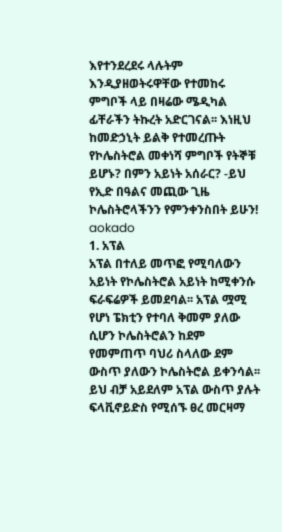እየተንደረደሩ ላሉትም እንዲያዘወትሩዋቸው የተመከሩ ምግቦች ላይ በዛሬው ሜዲካል ፊቸራችን ትኩረት አድርገናል፡፡ እነዚህ ከመድኃኒት ይልቅ የተመረጡት የኮሌስትሮል መቀነሻ ምግቦች የትኞቹ ይሆኑ? በምን አይነት አሰራር? -ይህ የኢድ በዓልና መጪው ጊዜ ኮሌስትሮላችንን የምንቀንስበት ይሁን!
aokado
1. አፕል
አፕል በተለይ መጥፎ የሚባለውን አይነት የኮሌስትሮል አይነት ከሚቀንሱ ፍራፍሬዎች ይመደባል፡፡ አፕል ሟሚ የሆነ ፔክቲን የተባለ ቅመም ያለው ሲሆን ኮሌስትሮልን ከደም የመምጠጥ ባህሪ ስላለው ደም ውስጥ ያለውን ኮሌስትሮል ይቀንሳል፡፡ ይህ ብቻ አይደለም አፕል ውስጥ ያሉት ፍላቪኖይድስ የሚሰኙ ፀረ መርዛማ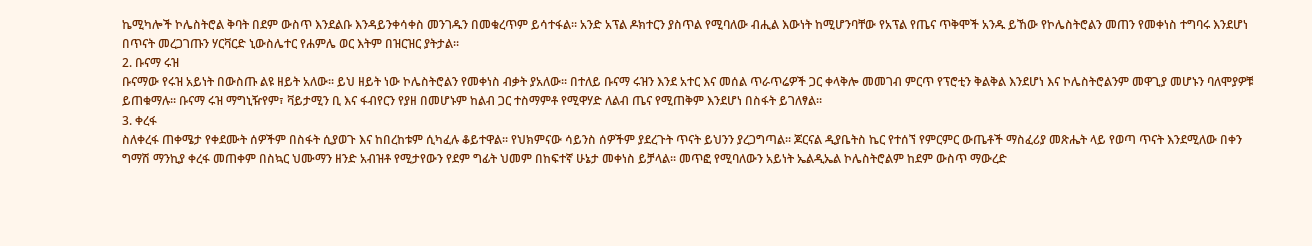ኬሚካሎች ኮሌስትሮል ቅባት በደም ውስጥ እንደልቡ እንዳይንቀሳቀስ መንገዱን በመቁረጥም ይሳተፋል፡፡ አንድ አፕል ዶክተርን ያስጥል የሚባለው ብሒል እውነት ከሚሆንባቸው የአፕል የጤና ጥቅሞች አንዱ ይኸው የኮሌስትሮልን መጠን የመቀነስ ተግባሩ እንደሆነ በጥናት መረጋገጡን ሃርቫርድ ኒውስሌተር የሐምሌ ወር እትም በዝርዝር ያትታል፡፡
2. ቡናማ ሩዝ
ቡናማው የሩዝ አይነት በውስጡ ልዩ ዘይት አለው፡፡ ይህ ዘይት ነው ኮሌስትሮልን የመቀነስ ብቃት ያአለው፡፡ በተለይ ቡናማ ሩዝን እንደ አተር እና መሰል ጥራጥሬዎች ጋር ቀላቅሎ መመገብ ምርጥ የፕሮቲን ቅልቅል እንደሆነ እና ኮሌስትሮልንም መዋጊያ መሆኑን ባለሞያዎቹ ይጠቁማሉ፡፡ ቡናማ ሩዝ ማግኒዥየም፣ ቫይታሚን ቢ እና ፋብየርን የያዘ በመሆኑም ከልብ ጋር ተስማምቶ የሚዋሃድ ለልብ ጤና የሚጠቅም እንደሆነ በስፋት ይገለፃል፡፡
3. ቀረፋ
ስለቀረፋ ጠቀሜታ የቀደሙት ሰዎችም በስፋት ሲያወጉ እና ከበረከቱም ሲካፈሉ ቆይተዋል፡፡ የህክምናው ሳይንስ ሰዎችም ያደረጉት ጥናት ይህንን ያረጋግጣል፡፡ ጆርናል ዲያቤትስ ኬር የተሰኘ የምርምር ውጤቶች ማስፈሪያ መጽሔት ላይ የወጣ ጥናት እንደሚለው በቀን ግማሽ ማንኪያ ቀረፋ መጠቀም በስኳር ህሙማን ዘንድ አብዝቶ የሚታየውን የደም ግፊት ህመም በከፍተኛ ሁኔታ መቀነስ ይቻላል፡፡ መጥፎ የሚባለውን አይነት ኤልዲኤል ኮሌስትሮልም ከደም ውስጥ ማውረድ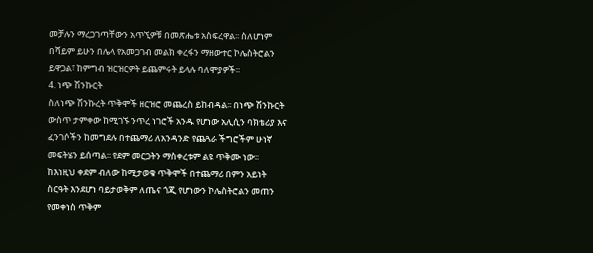መቻሉን ማረጋገጣቸውን አጥኚዎቹ በመጽሔቱ አስፍረዋል፡፡ ስለሆነም በሻይም ይሁን በሌላ የአመጋገብ መልክ ቀረፋን ማዘውተር ኮሌስትሮልን ይዋጋል፣ ከምግብ ዝርዝርዎት ይጨምሩት ይላሉ ባለሞያዎች፡፡
4. ነጭ ሽንኩርት
ስለነጭ ሽንኩረት ጥቅሞች ዘርዝሮ መጨረስ ይከብዳል፡፡ በነጭ ሽንኩርት ውስጥ ታምቀው ከሚገኙ ንጥረ ነገሮች አንዱ የሆነው አሊሲን ባክቴሪያ እና ፈንገሶችን ከመግደሉ በተጨማሪ ለአንዳንድ የጨጓራ ችግሮችም ሁነኛ መፍትሄን ይሰጣል፡፡ የደም መርጋትን ማስቀረቱም ልዩ ጥቅሙ ነው፡፡ ከእነዚህ ቀደም ብለው ከሚታወቁ ጥቅሞች በተጨማሪ በምን አይነት ስርዓት እንደሆነ ባይታወቅም ለጤና ጎጂ የሆነውን ኮሌስትሮልን መጠን የመቀነስ ጥቅም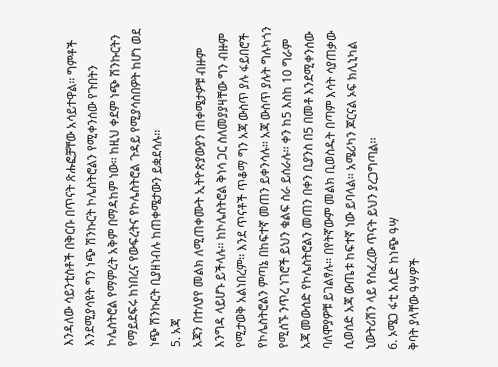እንዳለው ሳይንቲስቶች በቅርቡ በጥናት ጽሑፎቻቸው አሳይተዋል፡፡ ግምቶች እንደሚያሳዩት ግን ነጭ ሽንኩርት ኮሌስትሮልን የሚቀንሰው የጉበትን ኮሌስትሮል የማምረት አቅም በማዳከም ነው፡፡ ከዚህ ቀደም ነጭ ሽንኩርትን የማይደፍሩ ከነበረና የውፍረትና የኮሌስትሮል ጉዳይ የሚያሳስበዎት ከሆነ ወደ ነጭ ሽንኩርት ቢያዘነብሉ ከጠቀሜታውን ይቋደሳሉ፡፡
5. አጃ
አጃን በተለያየ መልክ ለሚጠቀሙት ኢትዮጵያውያን ጠቀሜታዎቹ ብዙም እንግዳ ላይሆኑ ይችላሉ፡፡ ከኮሌስትሮል ቅነሳ ጋር ስለመያያዛቸው ግን ብዙም የሚታወቅ አልነበረም፡፡ እንደ ጥናቶች ጥቆማ ግን አጃ ውስጥ ያሉ ፋይበሮች የኮሌስትሮልን ምጣኔ በከፍተኛ መጠን ይቀንሳሉ፡፡ አጃ ውስጥ ያሉት ግሉካጎን የሚሰኙ ንጥረ ነገሮች ይህን ቁልፍ ስራ ይሰራሉ፡፡ ቀን ከ5 እስከ 10 ግራም አጃ መውሰድ የኮሌስትሮልን መጠን በቀን ቢያንስ በ5 በመቶ እንደሚቀንሰው ባለሞያዎቹ ይገልፃሉ፡፡ በየትኛውም መልክ ቢወስዱት በጣም እሳት ሳያጠቃው ሲወሰድ አጃ ውጤቱ ከፍተኛ ነው ይባላል፡፡ አሜሪካን ጆርናል ኦፍ ክሊኒካል ኒውትሪሽን ላይ የሰፈረው ጥናት ይህን ያረጋግጣል፡፡
6. ኦሜጋ ፋቲ አሲድ ከነጭ ዓሣ
ቅባት ያላቸው ዓሣዎች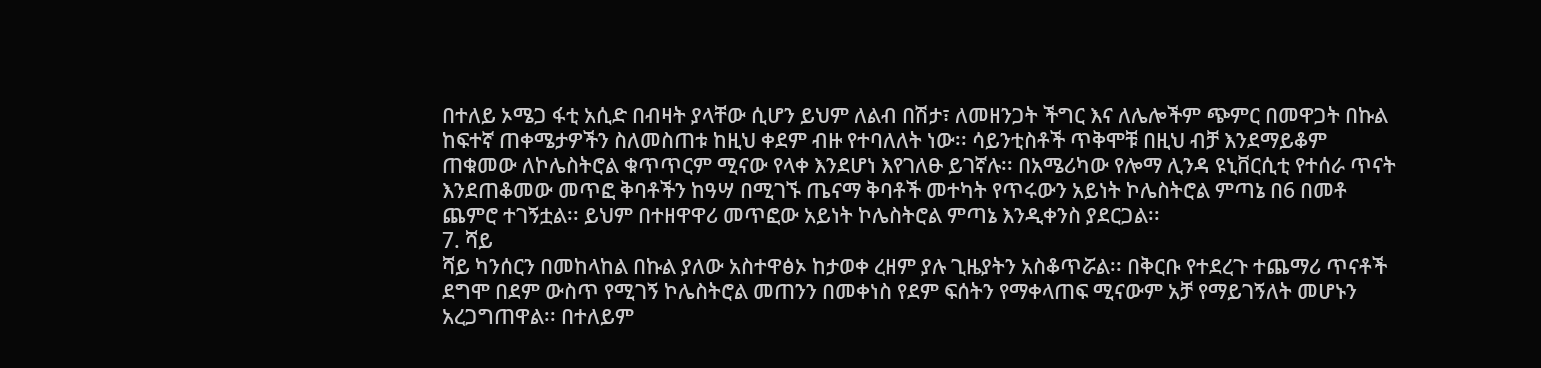በተለይ ኦሜጋ ፋቲ አሲድ በብዛት ያላቸው ሲሆን ይህም ለልብ በሽታ፣ ለመዘንጋት ችግር እና ለሌሎችም ጭምር በመዋጋት በኩል ከፍተኛ ጠቀሜታዎችን ስለመስጠቱ ከዚህ ቀደም ብዙ የተባለለት ነው፡፡ ሳይንቲስቶች ጥቅሞቹ በዚህ ብቻ እንደማይቆም ጠቁመው ለኮሌስትሮል ቁጥጥርም ሚናው የላቀ እንደሆነ እየገለፁ ይገኛሉ፡፡ በአሜሪካው የሎማ ሊንዳ ዩኒቨርሲቲ የተሰራ ጥናት እንደጠቆመው መጥፎ ቅባቶችን ከዓሣ በሚገኙ ጤናማ ቅባቶች መተካት የጥሩውን አይነት ኮሌስትሮል ምጣኔ በ6 በመቶ ጨምሮ ተገኝቷል፡፡ ይህም በተዘዋዋሪ መጥፎው አይነት ኮሌስትሮል ምጣኔ እንዲቀንስ ያደርጋል፡፡
7. ሻይ
ሻይ ካንሰርን በመከላከል በኩል ያለው አስተዋፅኦ ከታወቀ ረዘም ያሉ ጊዜያትን አስቆጥሯል፡፡ በቅርቡ የተደረጉ ተጨማሪ ጥናቶች ደግሞ በደም ውስጥ የሚገኝ ኮሌስትሮል መጠንን በመቀነስ የደም ፍሰትን የማቀላጠፍ ሚናውም አቻ የማይገኝለት መሆኑን አረጋግጠዋል፡፡ በተለይም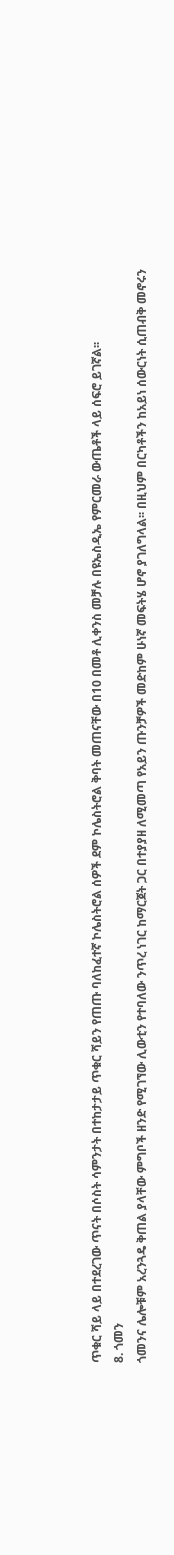ጥቁር ሻይ ላይ በተደረገው ጥናት በሶስት ሳምንታት በተከታታይ ጥቁር ሻይን የጠጡ ባለከፈተኛ ኮሌስትሮል ሰዎች ደም ኮሌስትሮል ቅባት መጠናቸው በ10 በመቶ ሊቀንስ መቻሉ በዩኤስዲኤ የምርመራ ውጤቶች ላይ ሰፍሮ ይገኛል፡፡
8. ጎመን
ጎመንና ሌሎቹም አረንጓዴ ቅጠል ያላቸው ምግቦች ዘንድ የሚገኘው ሊውቲን የተባለው ንጥረ ነገር ከማርጀት ጋር በተያያዘ ለሚመጣ የአይን ጡንቻዎች መድከም ሁነኛ መፍትሄ ሆኖ ያገለግላል፡፡ በዚህም በርካቶችን ከአይነ ሰውርነት ሲጠብቅ መኖሩን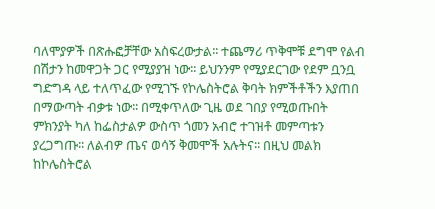ባለሞያዎች በጽሑፎቻቸው አስፍረውታል፡፡ ተጨማሪ ጥቅሞቹ ደግሞ የልብ በሽታን ከመዋጋት ጋር የሚያያዝ ነው፡፡ ይህንንም የሚያደርገው የደም ቧንቧ ግድግዳ ላይ ተለጥፈው የሚገኙ የኮሌስትሮል ቅባት ክምችቶችን እያጠበ በማውጣት ብቃቱ ነው፡፡ በሚቀጥለው ጊዜ ወደ ገበያ የሚወጡበት ምክንያት ካለ ከፌስታልዎ ውስጥ ጎመን አብሮ ተገዝቶ መምጣቱን ያረጋግጡ፡፡ ለልብዎ ጤና ወሳኝ ቅመሞች አሉትና፡፡ በዚህ መልክ ከኮሌስትሮል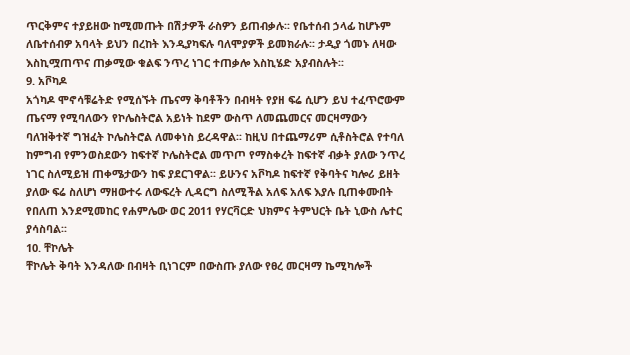ጥርቅምና ተያይዘው ከሚመጡት በሽታዎች ራስዎን ይጠብቃሉ፡፡ የቤተሰብ ኃላፊ ከሆኑም ለቤተሰብዎ አባላት ይህን በረከት እንዲያካፍሉ ባለሞያዎች ይመክራሉ፡፡ ታዲያ ጎመኑ ለዛው እስኪሟጠጥና ጠቃሚው ቁልፍ ንጥረ ነገር ተጠቃሎ እስኪሄድ አያብስሉት፡፡
9. አቮካዶ
አጎካዶ ሞኖሳቹሬትድ የሚሰኙት ጤናማ ቅባቶችን በብዛት የያዘ ፍሬ ሲሆን ይህ ተፈጥሮውም ጤናማ የሚባለውን የኮሌስትሮል አይነት ከደም ውስጥ ለመጨመርና መርዛማውን ባለዝቅተኛ ግዝፈት ኮሌስትሮል ለመቀነስ ይረዳዋል፡፡ ከዚህ በተጨማሪም ሲቶስትሮል የተባለ ከምግብ የምንወስደውን ከፍተኛ ኮሌስትሮል መጥጦ የማስቀረት ከፍተኛ ብቃት ያለው ንጥረ ነገር ስለሚይዝ ጠቀሜታውን ከፍ ያደርገዋል፡፡ ይሁንና አቮካዶ ከፍተኛ የቅባትና ካሎሪ ይዘት ያለው ፍሬ ስለሆነ ማዘውተሩ ለውፍረት ሊዳርግ ስለሚችል አለፍ አለፍ እያሉ ቢጠቀሙበት የበለጠ እንደሚመከር የሐምሌው ወር 2011 የሃርቫርድ ህክምና ትምህርት ቤት ኒውስ ሌተር ያሳስባል፡፡
10. ቸኮሌት
ቸኮሌት ቅባት እንዳለው በብዛት ቢነገርም በውስጡ ያለው የፀረ መርዛማ ኬሚካሎች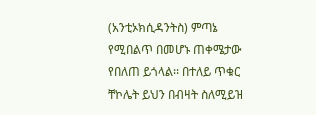(አንቲኦክሲዳንትስ) ምጣኔ የሚበልጥ በመሆኑ ጠቀሜታው የበለጠ ይጎላል፡፡ በተለይ ጥቁር ቸኮሌት ይህን በብዛት ስለሚይዝ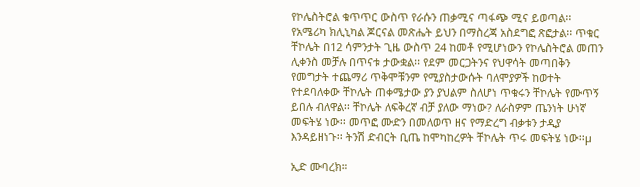የኮሌስትሮል ቁጥጥር ውስጥ የራሱን ጠቃሚና ጣፋጭ ሚና ይወጣል፡፡ የአሜሪካ ክሊኒካል ጆርናል መጽሔት ይህን በማስረጃ አስደግፎ ጽፎታል፡፡ ጥቁር ቸኮሌት በ12 ሳምንታት ጊዜ ውስጥ 24 ከመቶ የሚሆነውን የኮሌስትሮል መጠን ሊቀንስ መቻሉ በጥናቱ ታውቋል፡፡ የደም መርጋትንና የህዋሳት መጣበቅን የመግታት ተጨማሪ ጥቅሞቹንም የሚያስታውሱት ባለሞያዎች ከወተት የተደባለቀው ቸኮሌት ጠቀሜታው ያን ያህልም ስለሆነ ጥቁሩን ቸኮሌት የሙጥኝ ይበሉ ብለዋል፡፡ ቸኮሌት ለፍቅረኛ ብቻ ያለው ማነው? ለራስዎም ጤንነት ሁነኛ መፍትሄ ነው፡፡ መጥፎ ሙድን በመለወጥ ዘና የማድረግ ብቃቱን ታዲያ እንዳይዘነጉ፡፡ ትንሽ ድብርት ቢጤ ከሞካከረዎት ቸኮሌት ጥሩ መፍትሄ ነው፡፡µ

ኢድ ሙባረክ።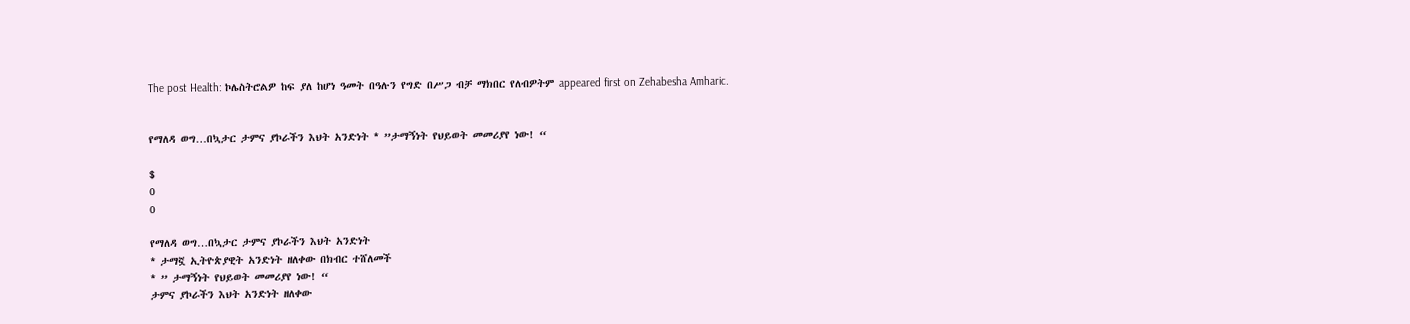The post Health: ኮሌስትሮልዎ ከፍ ያለ ከሆነ ዓመት በዓሉን የግድ በሥጋ ብቻ ማክበር የለብዎትም appeared first on Zehabesha Amharic.


የማለዳ ወግ…በኳታር ታምና ያኮራችን እህት አንድነት * ”ታማኝነት የህይወት መመሪያየ ነው! “

$
0
0

የማለዳ ወግ…በኳታር ታምና ያኮራችን እህት አንድነት
* ታማኟ ኢትዮጵያዊት አንድነት ዘለቀው በክብር ተሸለመች
* ” ታማኝነት የህይወት መመሪያየ ነው! “
ታምና ያኮራችን እህት አንድነት ዘለቀው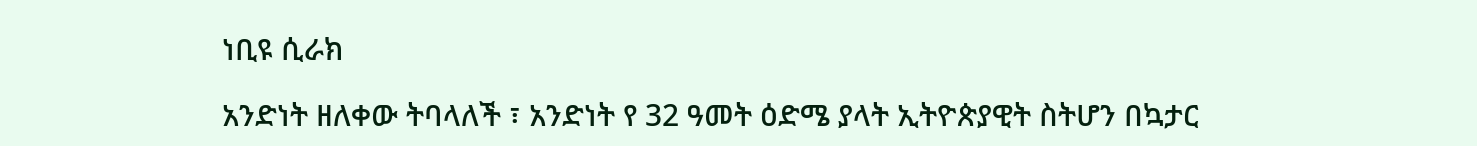ነቢዩ ሲራክ

አንድነት ዘለቀው ትባላለች ፣ አንድነት የ 32 ዓመት ዕድሜ ያላት ኢትዮጵያዊት ስትሆን በኳታር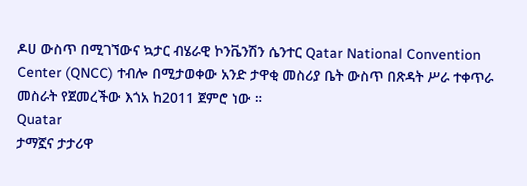ዶሀ ውስጥ በሚገኘውና ኳታር ብሄራዊ ኮንቬንሽን ሴንተር Qatar National Convention Center (QNCC) ተብሎ በሚታወቀው አንድ ታዋቂ መስሪያ ቤት ውስጥ በጽዳት ሥራ ተቀጥራ መስራት የጀመረችው እጎአ ከ2011 ጀምሮ ነው ።
Quatar
ታማኟና ታታሪዋ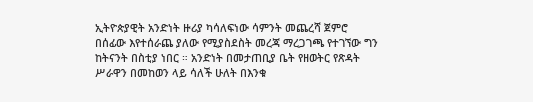ኢትዮጵያዊት አንድነት ዙሪያ ካሳለፍነው ሳምንት መጨረሻ ጀምሮ በሰፊው እየተሰራጨ ያለው የሚያስደስት መረጃ ማረጋገጫ የተገኘው ግን ከትናንት በስቲያ ነበር ። አንድነት በመታጠቢያ ቤት የዘወትር የጽዳት ሥራዋን በመከወን ላይ ሳለች ሁለት በእንቁ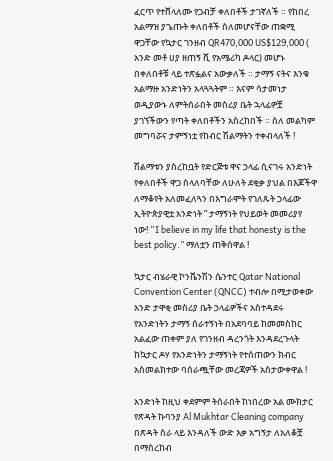ፈርጥ የተሸላለሙ የጋብቻ ቀለበቶች ታገኛለች ። የከበረ አልማዝ ያጌጡት ቀለበቶች ስለመሆናቸው ጠቋሚ ዋጋቸው የኳታር ገንዘብ QR470,000 US$129,000 ( አንድ መቶ ሀያ ዘጠኝ ሺ የአሜሪካ ዶላር) መሆኑ በቀለበቶቹ ላይ ተጽፏልና አውቃለች ። ታማኝ ናትና እንቁ አልማዙ አንድነትን አላጓጓትም ። እናም ሳታመነታ ወዲያውኑ ለምትሰራበት መስሪያ ቤት ኋላፊዎቿ ያገኘችውን የጣት ቀለበቶችን አስረከበች ። ስለ መልካም መግባሯና ታምኝነቷ የከብር ሽልማትን ተቀብላለች !

ሽልማቱን ያስረከቧት የድርጅቱ ዋና ኃላፊ ሲናገሩ አንድነት የቀለበቶች ዋጋ ስላለባቸው ለሁለት ደቂቃ ያህል በእጆችዋ ለማቆየት አለመፈለጓን በእግራሞት የገለጹት ኃላፊው ኢትዮጵያዊቷ አንድነት ” ታማኝነት የህይወት መመሪያየ ነው! “I believe in my life that honesty is the best policy.” ማለቷን ጠቅሰዋል !

ኳታር ብሄራዊ ኮንቬንሽን ሴንተር Qatar National Convention Center (QNCC) ተብሎ በሚታወቀው አንድ ታዋቂ መስሪያ ቤት ኃላፊዎችና አስተዳደሩ የአንድነትን ታማኝ ሰራተኝነት በአደባባይ ከመመስከር አልፈው ጠቀም ያለ የገንዘብ ዳረንጎት እንዳደረጉላት ከኳታር ዶሃ የአንድነትን ታማኝነት የተሰጠውን ክብር አስመልክተው ባሰራጯቸው መረጃዎች አስታውቀዋል !

አንድነት ከዚህ ቀደምም ትሰራበት ከነበረው አል ሙክታር የጽዳት ኩባንያ Al Mukhtar Cleaning company በጽዳት ስራ ላይ እንዳለች ውድ እቃ አግኝታ ለአለቆቿ በማስረከብ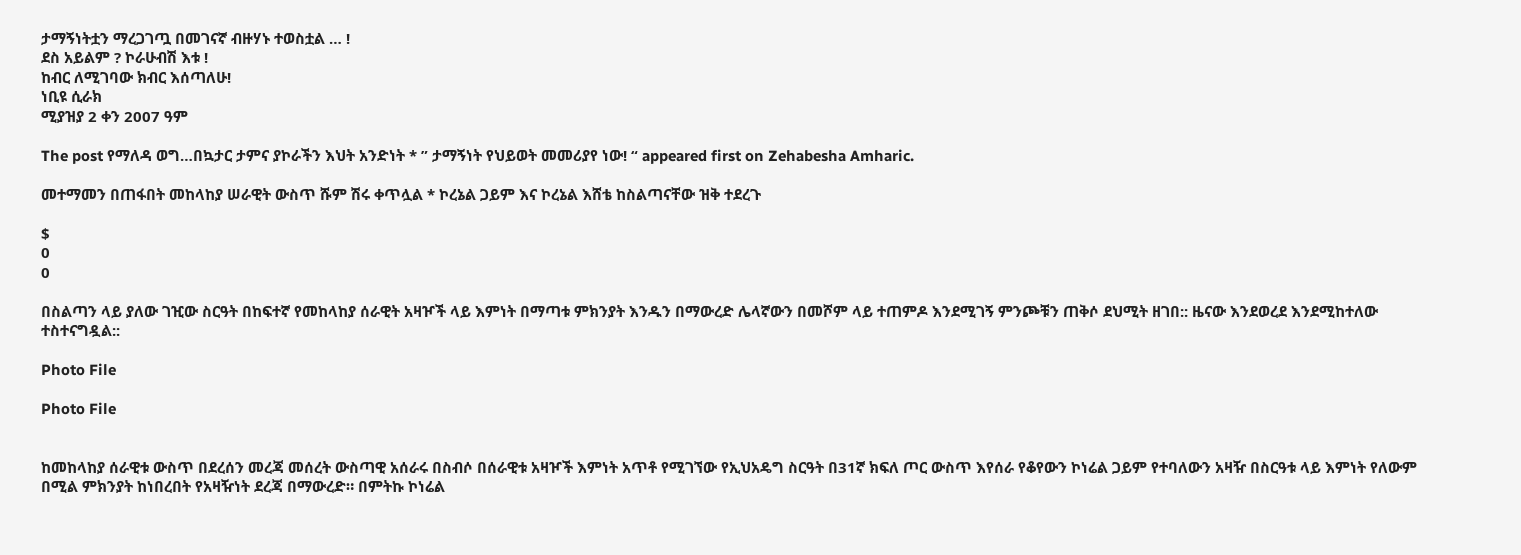ታማኝነትቷን ማረጋገጧ በመገናኛ ብዙሃኑ ተወስቷል … !
ደስ አይልም ? ኮራሁብሽ እቱ !
ከብር ለሚገባው ክብር እሰጣለሁ!
ነቢዩ ሲራክ
ሚያዝያ 2 ቀን 2007 ዓም

The post የማለዳ ወግ…በኳታር ታምና ያኮራችን እህት አንድነት * ” ታማኝነት የህይወት መመሪያየ ነው! “ appeared first on Zehabesha Amharic.

መተማመን በጠፋበት መከላከያ ሠራዊት ውስጥ ሹም ሽሩ ቀጥሏል * ኮረኔል ጋይም እና ኮረኔል እሸቴ ከስልጣናቸው ዝቅ ተደረጉ

$
0
0

በስልጣን ላይ ያለው ገዢው ስርዓት በከፍተኛ የመከላከያ ሰራዊት አዛዦች ላይ እምነት በማጣቱ ምክንያት እንዱን በማውረድ ሌላኛውን በመሾም ላይ ተጠምዶ እንደሚገኝ ምንጮቹን ጠቅሶ ደህሚት ዘገበ:: ዜናው እንደወረደ እንደሚከተለው ተስተናግዷል::

Photo File

Photo File


ከመከላከያ ሰራዊቱ ውስጥ በደረሰን መረጃ መሰረት ውስጣዊ አሰራሩ በስብሶ በሰራዊቱ አዛዦች እምነት አጥቶ የሚገኘው የኢህአዴግ ስርዓት በ31ኛ ክፍለ ጦር ውስጥ እየሰራ የቆየውን ኮነሬል ጋይም የተባለውን አዛዥ በስርዓቱ ላይ እምነት የለውም በሚል ምክንያት ከነበረበት የአዛዥነት ደረጃ በማውረድ። በምትኩ ኮነሬል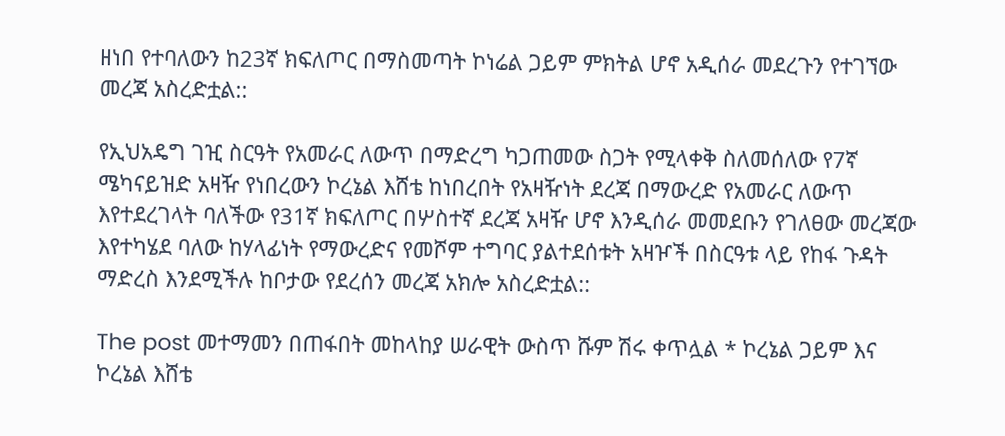ዘነበ የተባለውን ከ23ኛ ክፍለጦር በማስመጣት ኮነሬል ጋይም ምክትል ሆኖ አዲሰራ መደረጉን የተገኘው መረጃ አስረድቷል::

የኢህአዴግ ገዢ ስርዓት የአመራር ለውጥ በማድረግ ካጋጠመው ስጋት የሚላቀቅ ስለመሰለው የ7ኛ ሜካናይዝድ አዛዥ የነበረውን ኮረኔል እሸቴ ከነበረበት የአዛዥነት ደረጃ በማውረድ የአመራር ለውጥ እየተደረገላት ባለችው የ31ኛ ክፍለጦር በሦስተኛ ደረጃ አዛዥ ሆኖ እንዲሰራ መመደቡን የገለፀው መረጃው እየተካሄደ ባለው ከሃላፊነት የማውረድና የመሾም ተግባር ያልተደሰቱት አዛዦች በስርዓቱ ላይ የከፋ ጉዳት ማድረስ እንደሚችሉ ከቦታው የደረሰን መረጃ አክሎ አስረድቷል::

The post መተማመን በጠፋበት መከላከያ ሠራዊት ውስጥ ሹም ሽሩ ቀጥሏል * ኮረኔል ጋይም እና ኮረኔል እሸቴ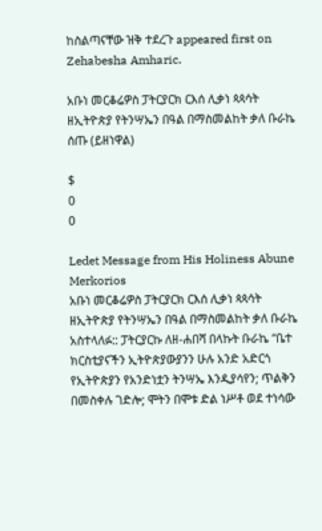ከስልጣናቸው ዝቅ ተደረጉ appeared first on Zehabesha Amharic.

አቡነ መርቆሬዎስ ፓትርያርክ ርእሰ ሊቃነ ጳጳሳት ዘኢትዮጵያ የትንሣኤን በዓል በማስመልከት ቃለ ቡራኬ ሰጡ (ይዘነዋል)

$
0
0

Ledet Message from His Holiness Abune Merkorios
አቡነ መርቆሬዎስ ፓትርያርክ ርእሰ ሊቃነ ጳጳሳት ዘኢትዮጵያ የትንሣኤን በዓል በማስመልከት ቃለ ቡራኬ አስተላለፉ:: ፓትርያርኩ ለዘ-ሐበሻ በላኩት ቡራኬ “ቤተ ክርስቲያናችን ኢትዮጵያውያንን ሁሉ አንድ አድርጎ የኢትዮጵያን የአንድነቷን ትንሣኤ እንዲያሳየን; ጥልቅን በመስቀሉ ገድሎ; ሞትን በሞቱ ድል ነሥቶ ወደ ተነሳው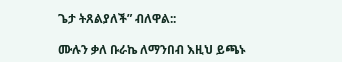ጌታ ትጸልያለች” ብለዋል::

ሙሉን ቃለ ቡራኬ ለማንበብ እዚህ ይጫኑ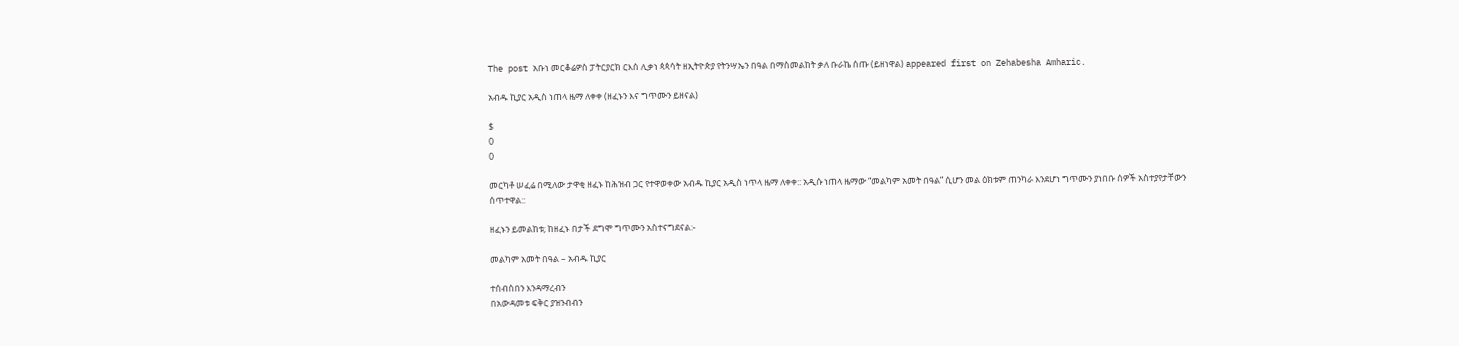The post አቡነ መርቆሬዎስ ፓትርያርክ ርእሰ ሊቃነ ጳጳሳት ዘኢትዮጵያ የትንሣኤን በዓል በማስመልከት ቃለ ቡራኬ ሰጡ (ይዘነዋል) appeared first on Zehabesha Amharic.

አብዱ ኪያር አዲስ ነጠላ ዜማ ለቀቀ (ዘፈኑን እና ግጥሙን ይዘናል)

$
0
0

መርካቶ ሠፈሬ በሚለው ታዋቂ ዘፈኑ ከሕዝብ ጋር የተዋወቀው አብዱ ኪያር አዲስ ነጥላ ዜማ ለቀቀ:: አዲሱ ነጠላ ዜማው “መልካም አመት በዓል” ሲሆን መል ዕክቱም ጠንካራ እንደሆነ ግጥሙን ያነበቡ ሰዎች አስተያየታቸውን ሰጥተዋል::

ዘፈኑን ይመልከቱ; ከዘፈኑ በታች ደግሞ ግጥሙን አስተናግደናል:-

መልካም አመት በዓል – አብዱ ኪያር

ተሰብስበን እንዳማረብን
በአውዳመቱ ፍቅር ያዝንብብን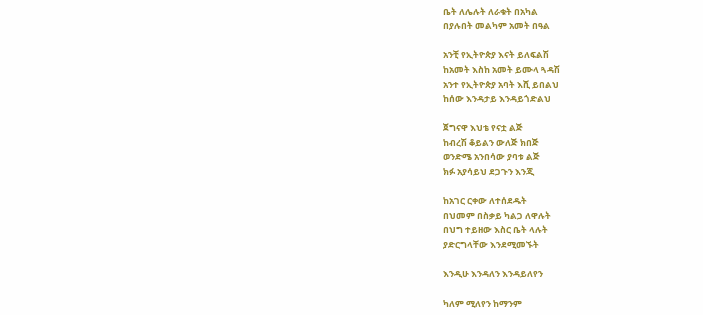ቤት ለሌሉት ለራቁት በአካል
በያሉበት መልካም አመት በዓል

አንቺ የኢትዮጵያ እናት ይለፍልሽ
ከአመት እስከ አመት ይሙላ ጓዳሽ
አንተ የኢትዮጵያ አባት እሺ ይበልህ
ከሰው እንዳታይ እንዳይጎድልህ

ጀግናዋ እህቴ የናቷ ልጅ
ከብረሽ ቆይልን ውለጅ ክበጅ
ወንድሜ አንበሳው ያባቱ ልጅ
ክፉ አያሳይህ ደጋጉን እንጂ

ከአገር ርቀው ለተሰደዱት
በህመም በስቃይ ካልጋ ለዋሉት
በህግ ተይዘው እስር ቤት ላሉት
ያድርግላቸው እንደሚመኙት

እንዲሁ እንዳለን እንዳይለየን

ካለም ሚለየን ከማንም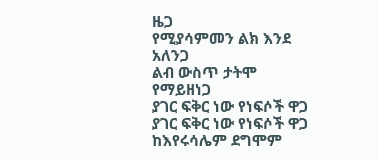ዜጋ
የሚያሳምመን ልክ እንደ አለንጋ
ልብ ውስጥ ታትሞ የማይዘነጋ
ያገር ፍቅር ነው የነፍሶች ዋጋ
ያገር ፍቅር ነው የነፍሶች ዋጋ
ከእየሩሳሌም ደግሞም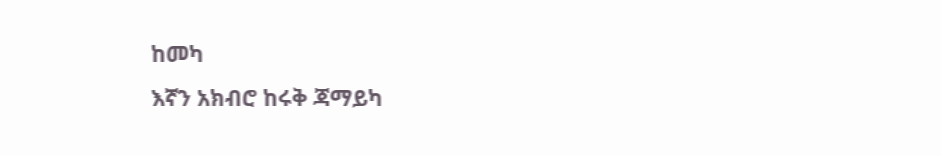ከመካ
እኛን አክብሮ ከሩቅ ጃማይካ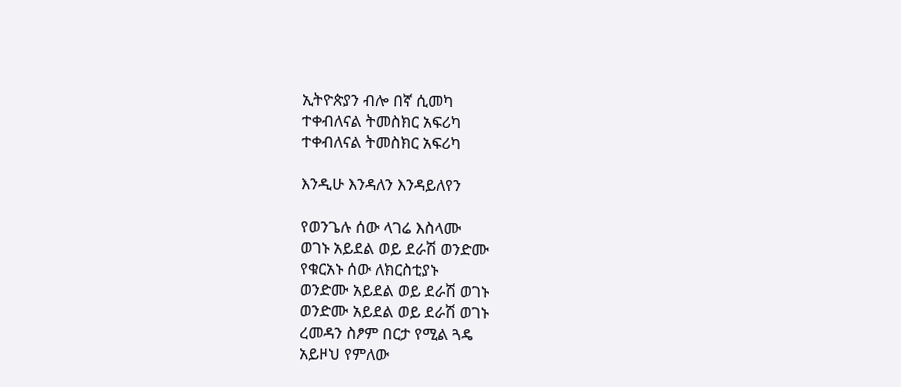ኢትዮጵያን ብሎ በኛ ሲመካ
ተቀብለናል ትመስክር አፍሪካ
ተቀብለናል ትመስክር አፍሪካ

እንዲሁ እንዳለን እንዳይለየን

የወንጌሉ ሰው ላገሬ እስላሙ
ወገኑ አይደል ወይ ደራሽ ወንድሙ
የቁርአኑ ሰው ለክርስቲያኑ
ወንድሙ አይደል ወይ ደራሽ ወገኑ
ወንድሙ አይደል ወይ ደራሽ ወገኑ
ረመዳን ስፆም በርታ የሚል ጓዴ
አይዞህ የምለው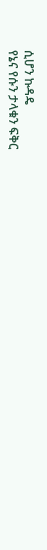ሲሆን ኩዳዴ
የኔና የሱን ታላቁን ፍቅር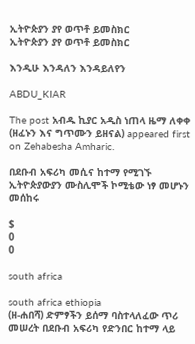ኢትዮጵያን ያየ ወጥቶ ይመስክር
ኢትዮጵያን ያየ ወጥቶ ይመስክር

እንዲሁ እንዳለን እንዳይለየን

ABDU_KIAR

The post አብዱ ኪያር አዲስ ነጠላ ዜማ ለቀቀ (ዘፈኑን እና ግጥሙን ይዘናል) appeared first on Zehabesha Amharic.

በደቡብ አፍሪካ መሲና ከተማ የሚገኙ ኢትዮጵያውያን ሙስሊሞች ኮሚቴው ነፃ መሆኑን መሰከሩ

$
0
0

south africa

south africa ethiopia
(ዘ-ሐበሻ) ድምፃችን ይሰማ ባስተላለፈው ጥሪ መሠረት በደቡብ አፍሪካ የድንበር ከተማ ላይ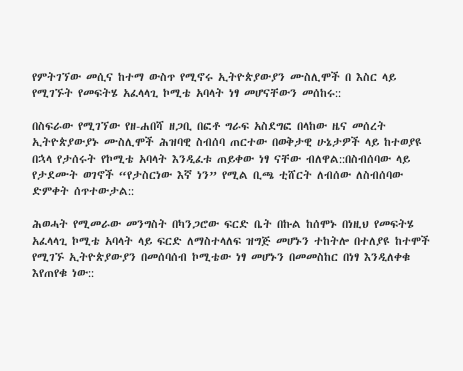የምትገኘው መሲና ከተማ ውስጥ የሚኖሩ ኢትዮጵያውያን ሙስሊሞች በ እስር ላይ የሚገኙት የመፍትሄ አፈላላጊ ኮሚቴ አባላት ነፃ መሆናቸውን መሰከሩ::

በስፍራው የሚገኘው የዘ-ሐበሻ ዘጋቢ በፎቶ ግራፍ አስደግፎ በላከው ዜና መሰረት ኢትዮጵያውያኑ ሙስሊሞች ሕዝባዊ ስብሰባ ጠርተው በወቅታዊ ሁኔታዎች ላይ ከተወያዩ በኋላ የታሰሩት የኮሚቴ አባላት እንዲፈቱ ጠይቀው ነፃ ናቸው ብለዋል::በስብሰባው ላይ የታደሙት ወገኖች “የታስርነው እኛ ነን” የሚል ቢጫ ቲሸርት ለብሰው ለስብሰባው ድምቀት ሰጥተውታል::

ሕወሓት የሚመራው መንግስት በካንጋሮው ፍርድ ቤት በኩል ከሰሞኑ በነዚህ የመፍትሄ አፈላላጊ ኮሚቴ አባላት ላይ ፍርድ ለማስተላለፍ ዝግጅ መሆኑን ተከትሎ በተለያዩ ከተሞች የሚገኙ ኢትዮጵያውያን በመሰባሰብ ኮሚቴው ነፃ መሆኑን በመመስከር በነፃ እንዲለቀቁ እየጠየቁ ነው::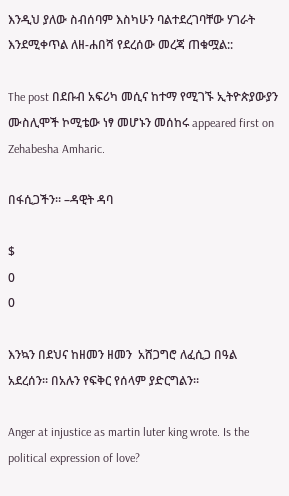እንዲህ ያለው ስብሰባም እስካሁን ባልተደረገባቸው ሃገራት እንደሚቀጥል ለዘ-ሐበሻ የደረሰው መረጃ ጠቁሟል::

The post በደቡብ አፍሪካ መሲና ከተማ የሚገኙ ኢትዮጵያውያን ሙስሊሞች ኮሚቴው ነፃ መሆኑን መሰከሩ appeared first on Zehabesha Amharic.

በፋሲጋችን። –ዳዊት ዳባ

$
0
0

እንኳን በደህና ከዘመን ዘመን  አሸጋግሮ ለፈሲጋ በዓል  አደረሰን። በአሉን የፍቅር የሰላም ያድርግልን።

Anger at injustice as martin luter king wrote. Is the political expression of love?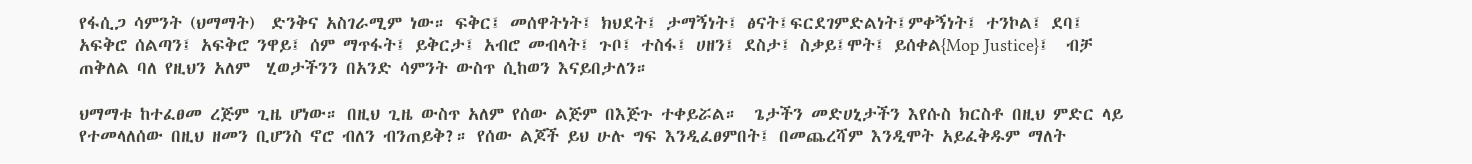የፋሲጋ ሳምንት (ህማማት)  ድንቅና አስገራሚም ነው። ፍቅር፤ መሰዋትነት፤ ክህደት፤ ታማኝነት፤ ፅናት፤ፍርደገምድልነት፤ምቀኝነት፤ ተንኮል፤ ደባ፤ አፍቅሮ ሰልጣን፤ አፍቅሮ ንዋይ፤ ሰም ማጥፋት፤ ይቅርታ፤ አብሮ መብላት፤ ጉቦ፤ ተስፋ፤ ሀዘን፤ ደስታ፤ ስቃይ፤ሞት፤ ይሰቀል{Mop Justice}፤  ብቻ ጠቅለል ባለ የዚህን አለም  ሂወታችንን በአንድ ሳምንት ውስጥ ሲከወን እናይበታለን።

ህማማቱ ከተፈፀመ ረጅም ጊዜ ሆነው። በዚህ ጊዜ ውስጥ አለም የሰው ልጅም በእጅጉ ተቀይሯል።  ጌታችን መድሀኒታችን እየሱስ ክርስቶ በዚህ ምድር ላይ የተመላለሰው በዚህ ዘመን ቢሆንስ ኖሮ ብለን ብንጠይቅ?። የሰው ልጆች ይህ ሁሉ ግፍ እንዲፈፀምበት፤ በመጨረሻም እንዲሞት አይፈቅዱም ማለት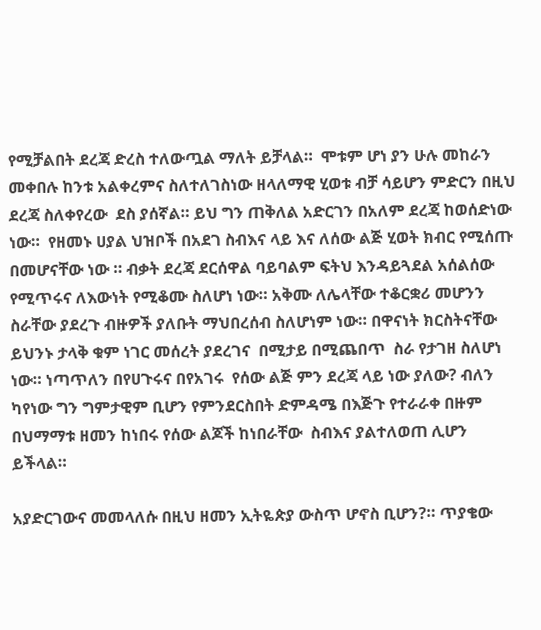የሚቻልበት ደረጃ ድረስ ተለውጧል ማለት ይቻላል።  ሞቱም ሆነ ያን ሁሉ መከራን መቀበሉ ከንቱ አልቀረምና ስለተለገስነው ዘላለማዊ ሂወቱ ብቻ ሳይሆን ምድርን በዚህ ደረጃ ስለቀየረው  ደስ ያሰኛል። ይህ ግን ጠቅለል አድርገን በአለም ደረጃ ከወሰድነው ነው።  የዘመኑ ሀያል ህዝቦች በአደገ ስብእና ላይ እና ለሰው ልጅ ሂወት ክብር የሚሰጡ በመሆናቸው ነው ። ብቃት ደረጃ ደርሰዋል ባይባልም ፍትህ እንዳይጓደል አሰልሰው የሚጥሩና ለእውነት የሚቆሙ ስለሆነ ነው። አቅሙ ለሌላቸው ተቆርቋሪ መሆንን ስራቸው ያደረጉ ብዙዎች ያለቡት ማህበረሰብ ስለሆነም ነው። በዋናነት ክርስትናቸው ይህንኑ ታላቅ ቁም ነገር መሰረት ያደረገና  በሚታይ በሚጨበጥ  ስራ የታገዘ ስለሆነ ነው። ነጣጥለን በየሀጉሩና በየአገሩ  የሰው ልጅ ምን ደረጃ ላይ ነው ያለው? ብለን ካየነው ግን ግምታዊም ቢሆን የምንደርስበት ድምዳሜ በእጅጉ የተራራቀ በዙም በህማማቱ ዘመን ከነበሩ የሰው ልጆች ከነበራቸው  ስብእና ያልተለወጠ ሊሆን ይችላል።

አያድርገውና መመላለሱ በዚህ ዘመን ኢትዬጵያ ውስጥ ሆኖስ ቢሆን?። ጥያቄው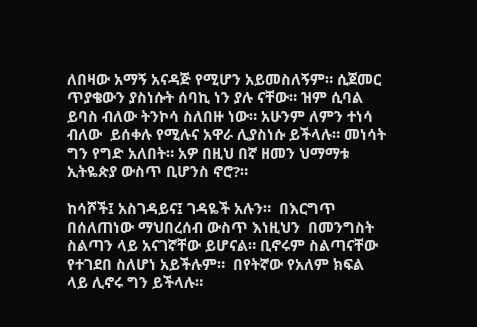ለበዛው አማኝ አናዳጅ የሚሆን አይመስለኝም። ሲጀመር ጥያቄውን ያስነሱት ሰባኪ ነን ያሉ ናቸው። ዝም ሲባል ይባስ ብለው ትንኮሳ ስለበዙ ነው። አሁንም ለምን ተነሳ ብለው  ይሰቀሉ የሚሉና አዋራ ሊያስነሱ ይችላሉ። መነሳት ግን የግድ አለበት። አዎ በዚህ በኛ ዘመን ህማማቱ  ኢትዬጵያ ውስጥ ቢሆንስ ኖሮ?።

ከሳሾች፤ አስገዳይና፤ ገዳዬች አሉን።  በእርግጥ በሰለጠነው ማህበረሰብ ውስጥ እነዚህን  በመንግስት ስልጣን ላይ አናገኛቸው ይሆናል። ቢኖሩም ስልጣናቸው የተገደበ ስለሆነ አይችሉም።  በየትኛው የአለም ክፍል ላይ ሊኖሩ ግን ይችላሉ።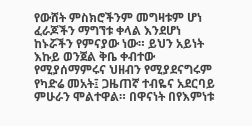የውሸት ምስክሮችንም መግዛቱም ሆነ ፈራጆችን ማግኘቱ ቀላል እንደሆነ ከኑሯችን የምናያው ነው። ይህን አይነት እኩይ ወንጀል ቅቤ ቀብተው የሚያሰማምሩና ህዘብን የሚያደናግሩም የካድሬ መአት፤ ጋዜጠኛ ተብዬና አደርባይ ምሁራን ሞልተዋል። በዋናነት በየእምነቱ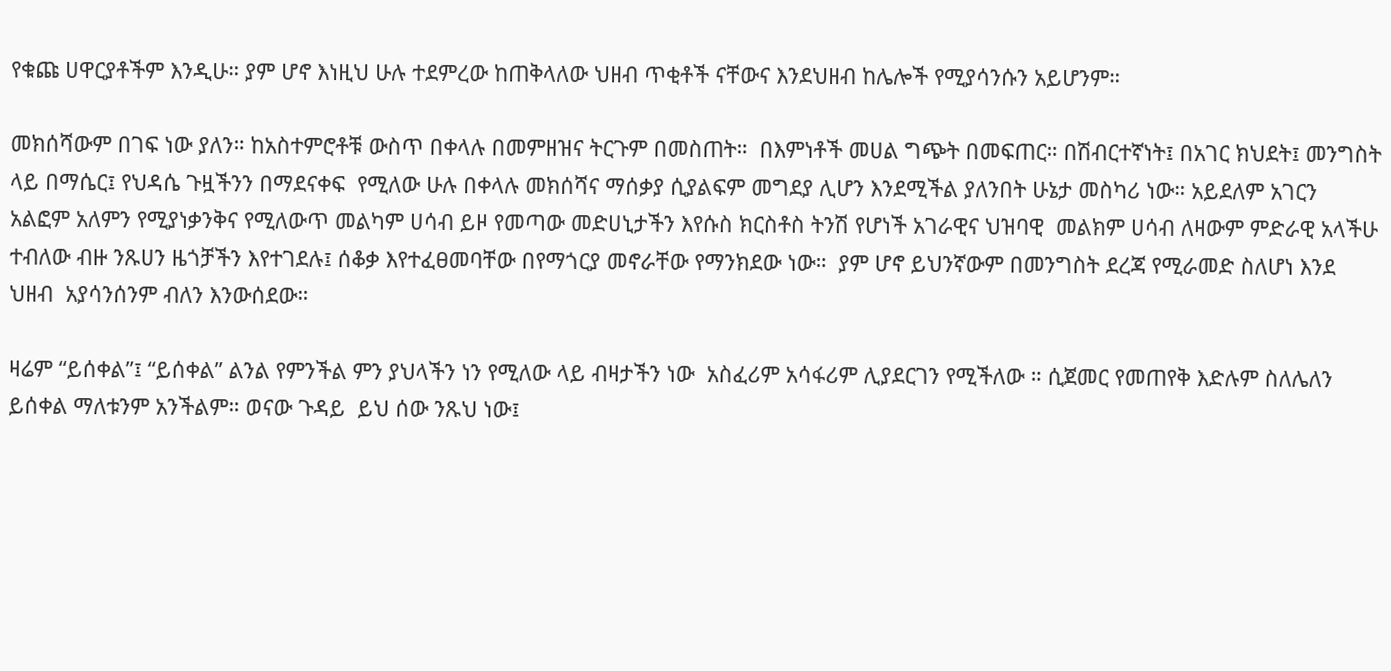የቁጩ ሀዋርያቶችም እንዲሁ። ያም ሆኖ እነዚህ ሁሉ ተደምረው ከጠቅላለው ህዘብ ጥቂቶች ናቸውና እንደህዘብ ከሌሎች የሚያሳንሱን አይሆንም።

መክሰሻውም በገፍ ነው ያለን። ከአስተምሮቶቹ ውስጥ በቀላሉ በመምዘዝና ትርጉም በመስጠት።  በእምነቶች መሀል ግጭት በመፍጠር። በሽብርተኛነት፤ በአገር ክህደት፤ መንግስት ላይ በማሴር፤ የህዳሴ ጉዟችንን በማደናቀፍ  የሚለው ሁሉ በቀላሉ መክሰሻና ማሰቃያ ሲያልፍም መግደያ ሊሆን እንደሚችል ያለንበት ሁኔታ መስካሪ ነው። አይደለም አገርን አልፎም አለምን የሚያነቃንቅና የሚለውጥ መልካም ሀሳብ ይዞ የመጣው መድሀኒታችን እየሱስ ክርስቶስ ትንሽ የሆነች አገራዊና ህዝባዊ  መልክም ሀሳብ ለዛውም ምድራዊ አላችሁ ተብለው ብዙ ንጹሀን ዜጎቻችን እየተገደሉ፤ ሰቆቃ እየተፈፀመባቸው በየማጎርያ መኖራቸው የማንክደው ነው።  ያም ሆኖ ይህንኛውም በመንግስት ደረጃ የሚራመድ ስለሆነ እንደ ህዘብ  አያሳንሰንም ብለን እንውሰደው።

ዛሬም “ይሰቀል”፤ “ይሰቀል” ልንል የምንችል ምን ያህላችን ነን የሚለው ላይ ብዛታችን ነው  አስፈሪም አሳፋሪም ሊያደርገን የሚችለው ። ሲጀመር የመጠየቅ እድሉም ስለሌለን ይሰቀል ማለቱንም አንችልም። ወናው ጉዳይ  ይህ ሰው ንጹህ ነው፤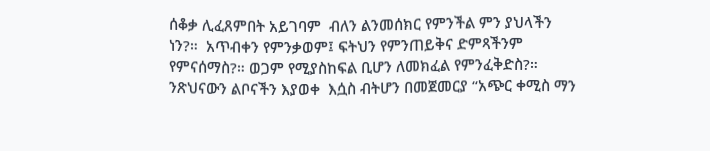ሰቆቃ ሊፈጸምበት አይገባም  ብለን ልንመሰክር የምንችል ምን ያህላችን ነን?።  አጥብቀን የምንቃወም፤ ፍትህን የምንጠይቅና ድምጻችንም የምናሰማስ?። ወጋም የሚያስከፍል ቢሆን ለመክፈል የምንፈቅድስ?።  ንጽህናውን ልቦናችን እያወቀ  እሷስ ብትሆን በመጀመርያ “አጭር ቀሚስ ማን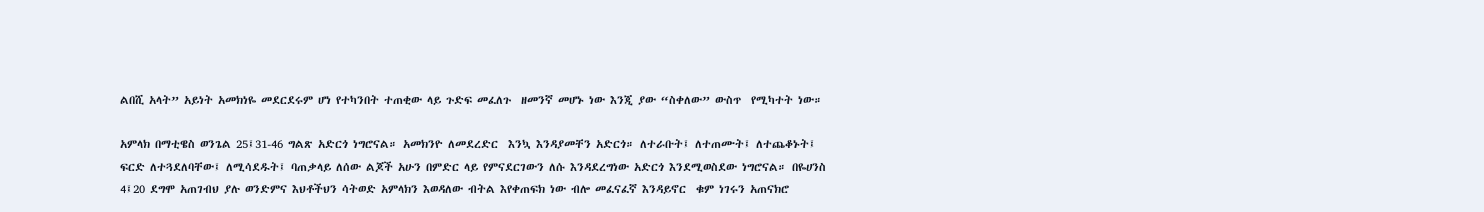ልበሺ አላት” አይነት አመክነዬ መደርደሩም ሆነ የተካንበት ተጠቂው ላይ ጉድፍ መፈለጉ  ዘመንኛ መሆኑ ነው እንጂ ያው “ስቀለው” ውስጥ  የሚካተት ነው።

አምላክ በማቲዌስ ወንጌል 25፤31-46 ግልጽ አድርጎ ነግሮናል። አመክንዮ ለመደረድር  እንኳ እንዳያመቸን አድርጎ። ለተራቡት፤ ለተጠሙት፤ ለተጨቆኑት፤ ፍርድ ለተጓደለባቸው፤ ለሚሳደዱት፤ ባጠቃላይ ለሰው ልጆች አሁን በምድር ላይ የምናደርገውን ለሱ እንዳደረግነው አድርጎ እንደሚወስደው ነግሮናል። በዬሀንስ 4፤20 ደግሞ አጠገብህ ያሉ ወንድምና እህቶችህን ሳትወድ አምላክን እወዳለው ብትል እየቀጠፍክ ነው ብሎ መፈናፈኛ እንዳይኖር  ቁም ነገሩን አጠናክሮ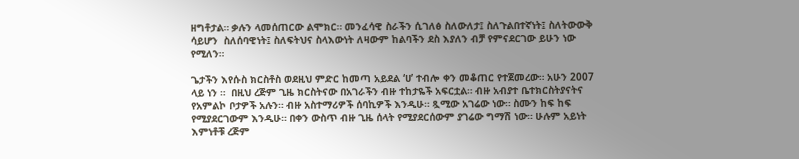ዘግቶታል። ቃሉን ላመሰጠርው ልሞክር። መንፈሳዊ ስራችን ሲገለፅ ስለውለታ፤ ስለጉልበተኛነት፤ ስለትውውቅ ሳይሆን  ስለሰባዊነት፤ ስለፍትህና ስላእውነት ለዛውም ከልባችን ደስ እያለን ብቻ የምናደርገው ይሁን ነው የሚለን።

ጌታችን እየሱስ ክርስቶስ ወደዚህ ምድር ከመጣ አይደል ‘ሀ’ ተብሎ ቀን መቆጠር የተጀመረው። አሁን 2007  ላይ ነን ።  በዚህ ረጅም ጊዜ ክርስትናው በአገራችን ብዙ ተከታዬች አፍርቷል። ብዙ አብያተ ቤተክርስትያናትና የአምልኮ ቦታዎች አሉን። ብዙ አስተማሪዎች ሰባኪዎች እንዲሁ። ጿሚው አገሬው ነው። ስሙን ከፍ ከፍ የሚያደርገውም እንዲሁ። በቀን ውስጥ ብዙ ጊዜ ሰላት የሚያደርሰውም ያገሬው ግማሽ ነው። ሁሉም አይነት እምነቶቹ ረጅም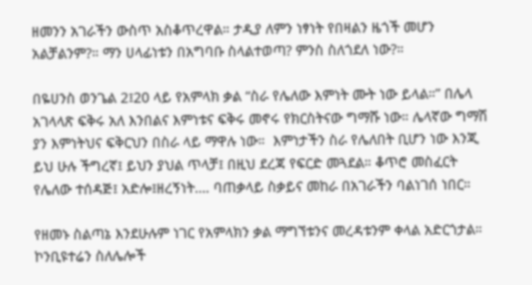ዘመንን አገራችን ውስጥ አስቆጥረዋል። ታዲያ ለምን ነፃነት የበዛልን ዜጎች መሆን አልቻልንም?። ማን ሀላፊነቱን በአግባቡ ስላልተወጣ? ምንስ ስለጎደለ ነው?።

በዬሀንስ ወንጌል 2፤20 ላይ የአምላክ ቃል “ስራ የሌለው እምነት ሙት ነው ይላል።” በሌላ አገላላጽ ፍቅሩ አለ እንበልና እምነቱና ፍቅሩ መኖሩ የክርስትናው ግማሹ ነው። ሌላኛው ግማሽ ያን እምነትህና ፍቅርህን በስራ ላይ ማዋሉ ነው።  እምነታችን ስራ የሌለበት ቢሆን ነው እንጂ ይህ ሁሉ ችግረኛ፤ ይህን ያህል ጥላቻ፤ በዚህ ደረጃ የፍርድ መጓደል። ቆጥሮ መስፈርት የሌለው ተሰዳጅ፤ አድሎ፤ዘረኝነት…. ባጠቃላይ ስቃይና መከራ በአገራችን ባልነገሰ ነበር።

የዘመኑ ስልጣኔ እንደሁሉም ነገር የአምላክን ቃል ማግኘቱንና መረዳቱንም ቀላል አድርጎታል። ኮንቢዩተሬን ስለሌሎች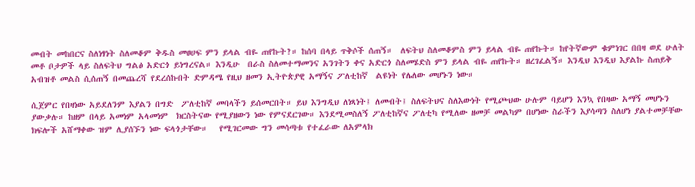መብት መከበርና ስለነፃነት ስለመቆም ቅዱስ መፀሀፍ ምን ይላል ብዬ ጠየኩት?። ከሰባ በላይ ጥቅሶች ሰጠኝ።  ለፍትህ ስለመቆምስ ምን ይላል ብዬ ጠየኩት። ከየትኛውም ቁምነገር በበዛ ወደ ሁለት መቶ ቦታዎች ላይ ስለፍትህ ግልፅ አድርጎ ይነግረናል። እንዲሁ  በራስ ስለመተማመንና አንገትን ቀና አድርጎ ስለመሄድስ ምን ይላል ብዬ ጠየኩት። ዘረገፈልኝ። እንዲህ እንዲህ እያልኩ ስጠይቅ አብዝቶ መልስ ሲሰጠኝ በመጨረሻ የደረሰኩበት ድምዳሜ የዚህ ዘመን ኢትዮጵያዊ አማኝና ፖለቲከኛ  ልዩነት የሌለው መሆኑን ነው።

ሲጀምር የበዛነው አይደለንም እያልን በግድ  ፖለቲከኛ መባላችን ይሰመርበት። ይህ እንግዲህ ለነጻነት፤ ለመብት፤ ስለፍትህና ስለእውነት የሚጮህው ሁሉም ባይሆን እንኳ የበዛው አማኝ መሆኑን ያውቃሉ። ከዘም በላይ አመነም አላመነም  ክርስትናው የሚያዘውን ነው የምናደርገው። እንደሚመስለኝ ፖለቲከኛና ፖለቲካ የሚለው ዘመቻ መልካም በሆነው ስራችን እያሳጣን ስለሆነ ያልተመቻቸው ክፍሎች አሸማቀው ዝም ሊያሰኙን ነው ፍላጎታቸው።   የሚገርመው ግን መሳጣቱ የተፈራው ለአምላክ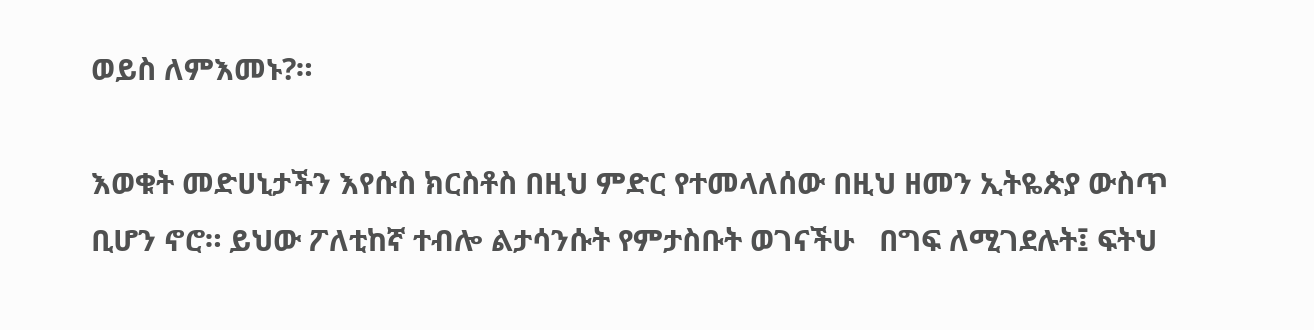ወይስ ለምእመኑ?።

እወቁት መድሀኒታችን እየሱስ ክርስቶስ በዚህ ምድር የተመላለሰው በዚህ ዘመን ኢትዬጵያ ውስጥ  ቢሆን ኖሮ። ይህው ፖለቲከኛ ተብሎ ልታሳንሱት የምታስቡት ወገናችሁ   በግፍ ለሚገደሉት፤ ፍትህ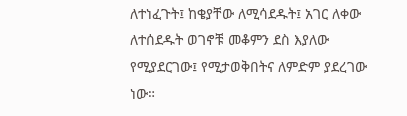ለተነፈጉት፤ ከቄያቸው ለሚሳደዱት፤ አገር ለቀው ለተሰደዱት ወገኖቹ መቆምን ደስ እያለው የሚያደርገው፤ የሚታወቅበትና ለምድም ያደረገው ነው።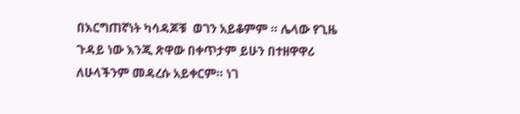በእርግጠኛነት ካሳዳጆቹ  ወገን አይቆምም ። ሌላው የጊዜ ጉዳይ ነው እንጂ ጽዋው በቀጥታም ይሁን በተዘዋዋሪ ለሁላችንም መዳረሱ አይቀርም። ነገ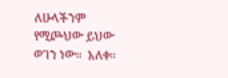ለሁላችንም የሚጮህው ይህው ወገን ነው።  አለቀ።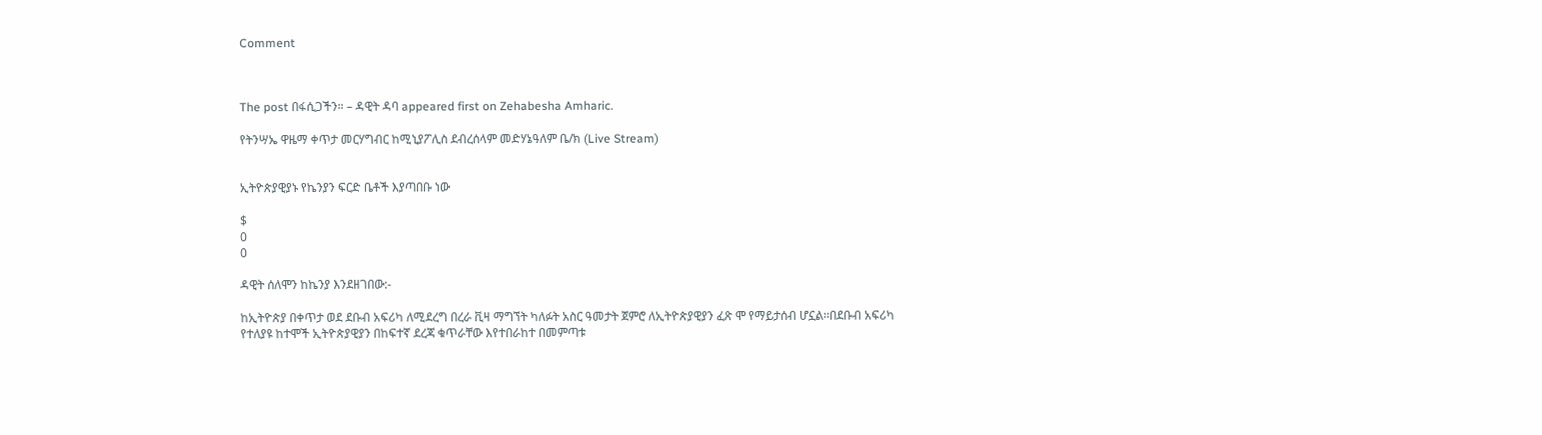Comment



The post በፋሲጋችን። – ዳዊት ዳባ appeared first on Zehabesha Amharic.

የትንሣኤ ዋዜማ ቀጥታ መርሃግብር ከሚኒያፖሊስ ደብረሰላም መድሃኔዓለም ቤ/ክ (Live Stream)


ኢትዮጵያዊያኑ የኬንያን ፍርድ ቤቶች እያጣበቡ ነው

$
0
0

ዳዊት ሰለሞን ከኬንያ እንደዘገበው:-

ከኢትዮጵያ በቀጥታ ወደ ደቡብ አፍሪካ ለሚደረግ በረራ ቪዛ ማግኘት ካለፉት አስር ዓመታት ጀምሮ ለኢትዮጵያዊያን ፈጽ ሞ የማይታሰብ ሆኗል፡፡በደቡብ አፍሪካ የተለያዩ ከተሞች ኢትዮጵያዊያን በከፍተኛ ደረጃ ቁጥራቸው እየተበራከተ በመምጣቱ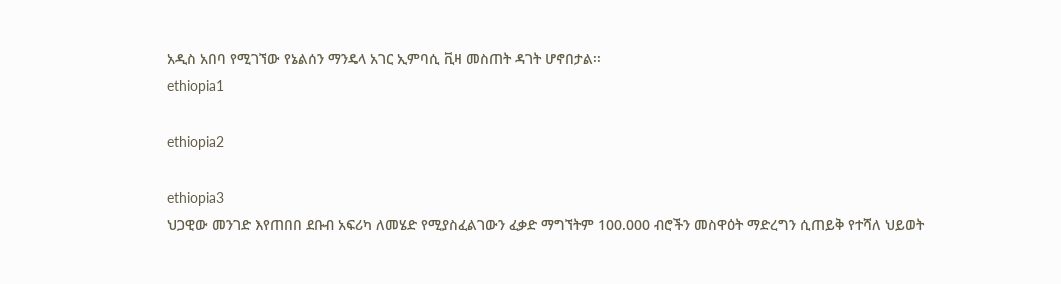አዲስ አበባ የሚገኘው የኔልሰን ማንዴላ አገር ኢምባሲ ቪዛ መስጠት ዳገት ሆኖበታል፡፡
ethiopia1

ethiopia2

ethiopia3
ህጋዊው መንገድ እየጠበበ ደቡብ አፍሪካ ለመሄድ የሚያስፈልገውን ፈቃድ ማግኘትም 100.000 ብሮችን መስዋዕት ማድረግን ሲጠይቅ የተሻለ ህይወት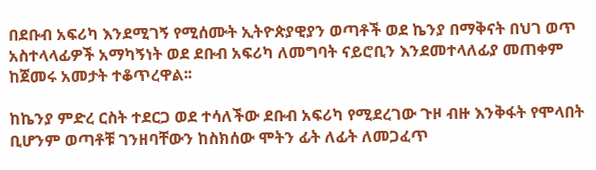በደቡብ አፍሪካ እንደሚገኝ የሚሰሙት ኢትዮጵያዊያን ወጣቶች ወደ ኬንያ በማቅናት በህገ ወጥ አስተላላፊዎች አማካኝነት ወደ ደቡብ አፍሪካ ለመግባት ናይሮቢን እንደመተላለፊያ መጠቀም ከጀመሩ አመታት ተቆጥረዋል፡፡

ከኬንያ ምድረ ርስት ተደርጋ ወደ ተሳለችው ደቡብ አፍሪካ የሚደረገው ጉዞ ብዙ እንቅፋት የሞላበት ቢሆንም ወጣቶቹ ገንዘባቸውን ከስክሰው ሞትን ፊት ለፊት ለመጋፈጥ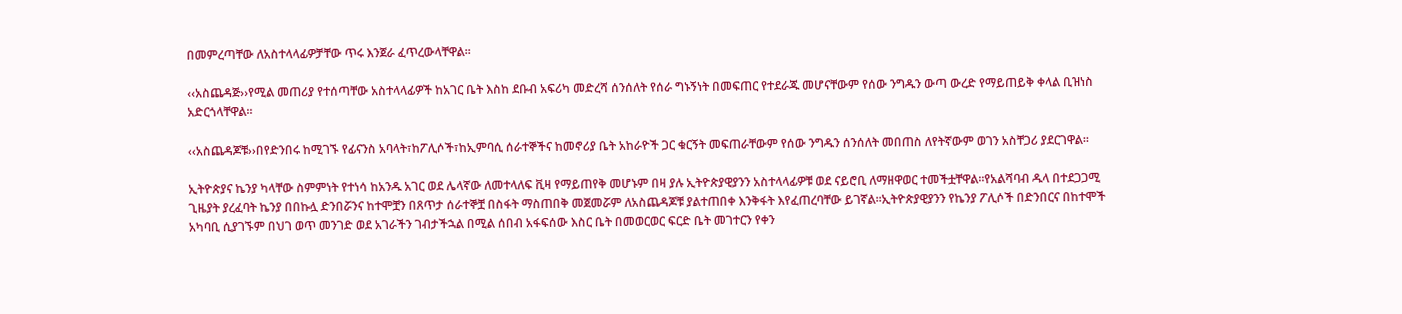በመምረጣቸው ለአስተላላፊዎቻቸው ጥሩ እንጀራ ፈጥረውላቸዋል፡፡

‹‹አስጨዳጅ››የሚል መጠሪያ የተሰጣቸው አስተላላፊዎች ከአገር ቤት እስከ ደቡብ አፍሪካ መድረሻ ሰንሰለት የሰራ ግኑኝነት በመፍጠር የተደራጁ መሆናቸውም የሰው ንግዱን ውጣ ውረድ የማይጠይቅ ቀላል ቢዝነስ አድርጎላቸዋል፡፡

‹‹አስጨዳጆቹ››በየድንበሩ ከሚገኙ የፊናንስ አባላት፣ከፖሊሶች፣ከኢምባሲ ሰራተኞችና ከመኖሪያ ቤት አከራዮች ጋር ቁርኝት መፍጠራቸውም የሰው ንግዱን ሰንሰለት መበጠስ ለየትኛውም ወገን አስቸጋሪ ያደርገዋል፡፡

ኢትዮጵያና ኬንያ ካላቸው ስምምነት የተነሳ ከአንዱ አገር ወደ ሌላኛው ለመተላለፍ ቪዛ የማይጠየቅ መሆኑም በዛ ያሉ ኢትዮጵያዊያንን አስተላላፊዎቹ ወደ ናይሮቢ ለማዘዋወር ተመችቷቸዋል፡፡የአልሻባብ ዱላ በተደጋጋሚ ጊዜያት ያረፈባት ኬንያ በበኩሏ ድንበሯንና ከተሞቿን በጸጥታ ሰራተኞቿ በስፋት ማስጠበቅ መጀመሯም ለአስጨዳጆቹ ያልተጠበቀ እንቅፋት እየፈጠረባቸው ይገኛል፡፡ኢትዮጵያዊያንን የኬንያ ፖሊሶች በድንበርና በከተሞች አካባቢ ሲያገኙም በህገ ወጥ መንገድ ወደ አገራችን ገብታችኋል በሚል ሰበብ አፋፍሰው እስር ቤት በመወርወር ፍርድ ቤት መገተርን የቀን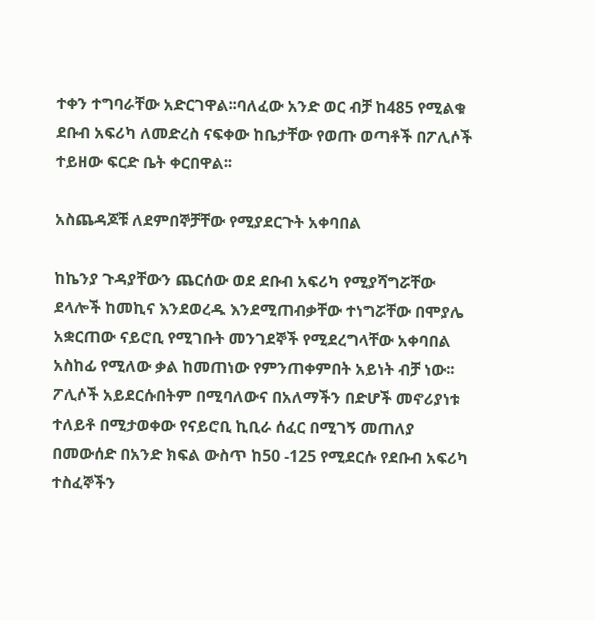ተቀን ተግባራቸው አድርገዋል፡፡ባለፈው አንድ ወር ብቻ ከ485 የሚልቁ ደቡብ አፍሪካ ለመድረስ ናፍቀው ከቤታቸው የወጡ ወጣቶች በፖሊሶች ተይዘው ፍርድ ቤት ቀርበዋል፡፡

አስጨዳጆቹ ለደምበኞቻቸው የሚያደርጉት አቀባበል

ከኬንያ ጉዳያቸውን ጨርሰው ወደ ደቡብ አፍሪካ የሚያሻግሯቸው ደላሎች ከመኪና እንደወረዱ እንደሚጠብቃቸው ተነግሯቸው በሞያሌ አቋርጠው ናይሮቢ የሚገቡት መንገደኞች የሚደረግላቸው አቀባበል አስከፊ የሚለው ቃል ከመጠነው የምንጠቀምበት አይነት ብቻ ነው፡፡ፖሊሶች አይደርሱበትም በሚባለውና በአለማችን በድሆች መኖሪያነቱ ተለይቶ በሚታወቀው የናይሮቢ ኪቢራ ሰፈር በሚገኝ መጠለያ በመውሰድ በአንድ ክፍል ውስጥ ከ50 -125 የሚደርሱ የደቡብ አፍሪካ ተስፈኞችን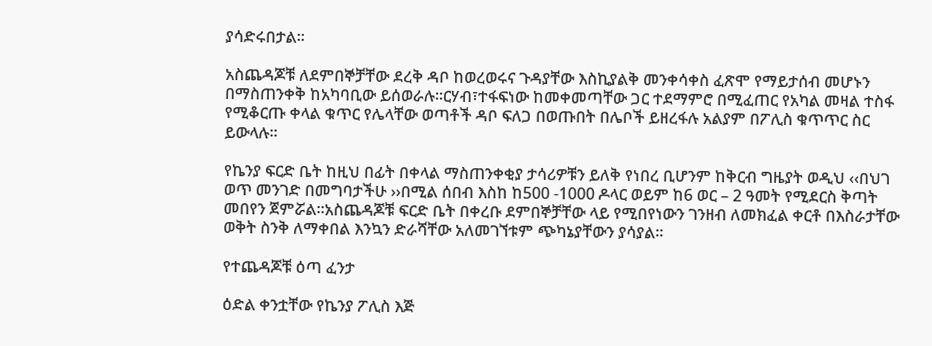ያሳድሩበታል፡፡

አስጨዳጆቹ ለደምበኞቻቸው ደረቅ ዳቦ ከወረወሩና ጉዳያቸው እስኪያልቅ መንቀሳቀስ ፈጽሞ የማይታሰብ መሆኑን በማስጠንቀቅ ከአካባቢው ይሰወራሉ፡፡ርሃብ፣ተፋፍነው ከመቀመጣቸው ጋር ተደማምሮ በሚፈጠር የአካል መዛል ተስፋ የሚቆርጡ ቀላል ቁጥር የሌላቸው ወጣቶች ዳቦ ፍለጋ በወጡበት በሌቦች ይዘረፋሉ አልያም በፖሊስ ቁጥጥር ስር ይውላሉ፡፡

የኬንያ ፍርድ ቤት ከዚህ በፊት በቀላል ማስጠንቀቂያ ታሳሪዎቹን ይለቅ የነበረ ቢሆንም ከቅርብ ግዜያት ወዲህ ‹‹በህገ ወጥ መንገድ በመግባታችሁ ››በሚል ሰበብ እስከ ከ500 -1000 ዶላር ወይም ከ6 ወር – 2 ዓመት የሚደርስ ቅጣት መበየን ጀምሯል፡፡አስጨዳጆቹ ፍርድ ቤት በቀረቡ ደምበኞቻቸው ላይ የሚበየነውን ገንዘብ ለመክፈል ቀርቶ በእስራታቸው ወቅት ስንቅ ለማቀበል እንኳን ድራሻቸው አለመገኘቱም ጭካኔያቸውን ያሳያል፡፡

የተጨዳጆቹ ዕጣ ፈንታ

ዕድል ቀንቷቸው የኬንያ ፖሊስ እጅ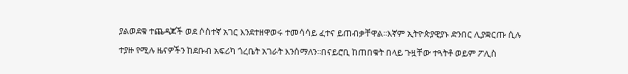ያልወደቁ ተጨዳጆች ወደ ሶስተኛ አገር እንደተዘዋወሩ ተመሳሳይ ፈተና ይጠብቃቸዋል፡፡እኛም ኢትዮጵያዊያኑ ድንበር ሊያቋርጡ ሲሉ ተያዙ የሚሉ ዜናዎችን ከደቡብ አፍሪካ ጎረቤት አገራት እንሰማለን፡፡በናይሮቢ ከጠበቁት በላይ ጉዟቸው ተጓትቶ ወይም ፖሊስ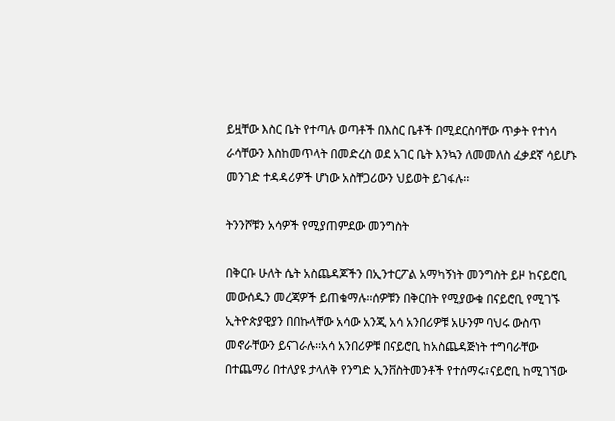ይዟቸው እስር ቤት የተጣሉ ወጣቶች በእስር ቤቶች በሚደርስባቸው ጥቃት የተነሳ ራሳቸውን እስከመጥላት በመድረስ ወደ አገር ቤት እንኳን ለመመለስ ፈቃደኛ ሳይሆኑ መንገድ ተዳዳሪዎች ሆነው አስቸጋሪውን ህይወት ይገፋሉ፡፡

ትንንሾቹን አሳዎች የሚያጠምደው መንግስት

በቅርቡ ሁለት ሴት አስጨዳጆችን በኢንተርፖል አማካኝነት መንግስት ይዞ ከናይሮቢ መውሰዱን መረጃዎች ይጠቁማሉ፡፡ሰዎቹን በቅርበት የሚያውቁ በናይሮቢ የሚገኙ ኢትዮጵያዊያን በበኩላቸው አሳው አንጂ አሳ አንበሪዎቹ አሁንም ባህሩ ውስጥ መኖራቸውን ይናገራሉ፡፡አሳ አንበሪዎቹ በናይሮቢ ከአስጨዳጅነት ተግባራቸው በተጨማሪ በተለያዩ ታላለቅ የንግድ ኢንቨስትመንቶች የተሰማሩ፣ናይሮቢ ከሚገኘው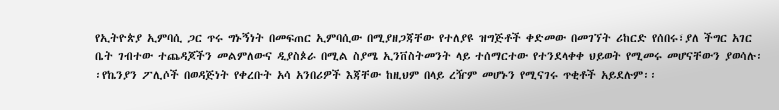የኢትዮጵያ ኢምባሲ ጋር ጥሩ ግኑኝነት በመፍጠር ኢምባሲው በሚያዘጋጃቸው የተለያዩ ዝግጅቶች ቀድመው በመገኘት ሪከርድ የሰበሩ፣ያለ ችግር አገር ቤት ገብተው ተጨዳጆችን መልምለውና ዲያስጶራ በሚል ስያሜ ኢንቨስትመንት ላይ ተሰማርተው የተንደላቀቀ ህይወት የሚመሩ መሆናቸውን ያወሳሉ፡፡የኬንያን ፖሊሶች በወዳጅነት የቀረቡት አሳ አንበሪዎች እጃቸው ከዚህም በላይ ረዥም መሆኑን የሚናገሩ ጥቂቶች አይደሉም፡፡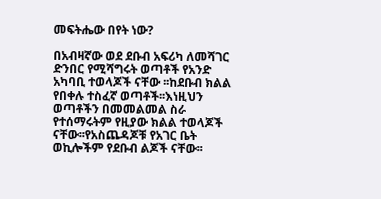መፍትሔው በየት ነው?

በአብዛኛው ወደ ደቡብ አፍሪካ ለመሻገር ድንበር የሚሻግሩት ወጣቶች የአንድ አካባቢ ተወላጆች ናቸው ፡፡ከደቡብ ክልል የበቀሉ ተስፈኛ ወጣቶች፡፡እነዚህን ወጣቶችን በመመልመል ስራ የተሰማሩትም የዚያው ክልል ተወላጆች ናቸው፡፡የአስጨዳጆቹ የአገር ቤት ወኪሎችም የደቡብ ልጆች ናቸው፡፡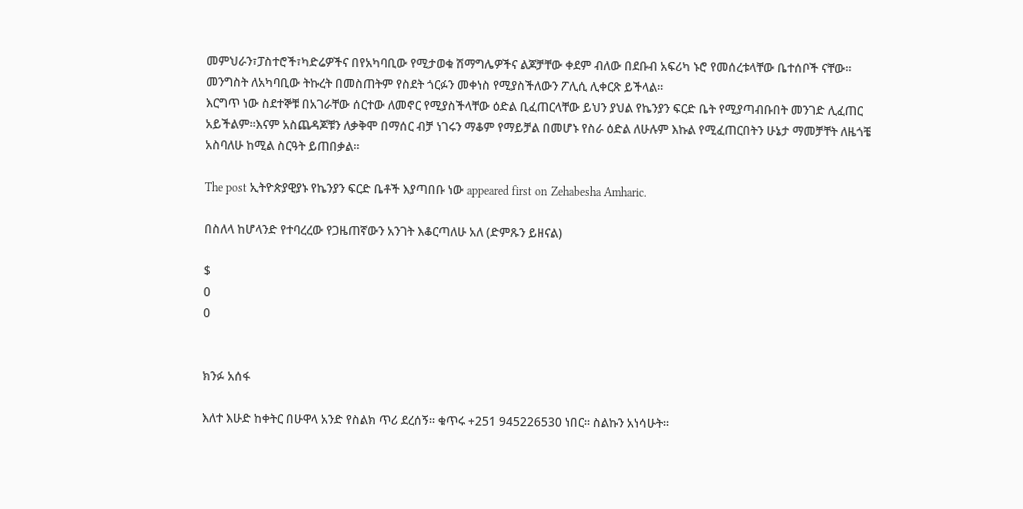መምህራን፣ፓስተሮች፣ካድሬዎችና በየአካባቢው የሚታወቁ ሽማግሌዎችና ልጆቻቸው ቀደም ብለው በደቡብ አፍሪካ ኑሮ የመሰረቱላቸው ቤተሰቦች ናቸው፡፡መንግስት ለአካባቢው ትኩረት በመስጠትም የስደት ጎርፉን መቀነስ የሚያስችለውን ፖሊሲ ሊቀርጽ ይችላል፡፡
እርግጥ ነው ስደተኞቹ በአገራቸው ሰርተው ለመኖር የሚያስችላቸው ዕድል ቢፈጠርላቸው ይህን ያህል የኬንያን ፍርድ ቤት የሚያጣብቡበት መንገድ ሊፈጠር አይችልም፡፡እናም አስጨዳጆቹን ለቃቅሞ በማሰር ብቻ ነገሩን ማቆም የማይቻል በመሆኑ የስራ ዕድል ለሁሉም እኩል የሚፈጠርበትን ሁኔታ ማመቻቸት ለዜጎቼ አስባለሁ ከሚል ስርዓት ይጠበቃል፡፡

The post ኢትዮጵያዊያኑ የኬንያን ፍርድ ቤቶች እያጣበቡ ነው appeared first on Zehabesha Amharic.

በስለላ ከሆላንድ የተባረረው የጋዜጠኛውን አንገት እቆርጣለሁ አለ (ድምጹን ይዘናል)

$
0
0


ክንፉ አሰፋ

እለተ እሁድ ከቀትር በሁዋላ አንድ የስልክ ጥሪ ደረሰኝ። ቁጥሩ +251 945226530 ነበር። ስልኩን አነሳሁት።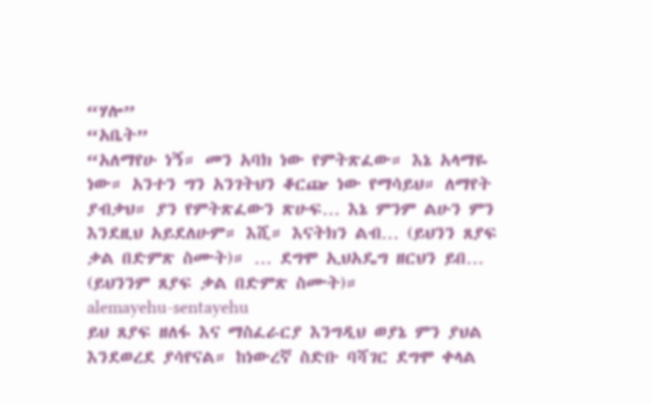“ሃሎ”
“አቤት”
“አለማየሁ ነኝ። መን አባክ ነው የምትጽፈው። እኔ አላማዬ ነው። አንተን ግን አንገትህን ቆርጬ ነው የማሳይህ። ለማየት ያብቃህ። ያን የምትጽፈውን ጽሁፍ… እኔ ምንም ልሁን ምን እንደዚህ አይደለሁም። እሺ። እናትክን ልብ… (ይህንን ጸያፍ ቃል በድምጽ ስሙት)። … ደግሞ ኢህአዴግ ዘርህን ይበ… (ይህንንም ጸያፍ ቃል በድምጽ ስሙት)።
alemayehu-sentayehu
ይህ ጸያፍ ዘለፋ እና ማስፈራርያ እንግዲህ ወያኔ ምን ያህል እንደወረደ ያሳየናል። ከነውረኛ ስድቡ ባሻገር ደግሞ ቀላል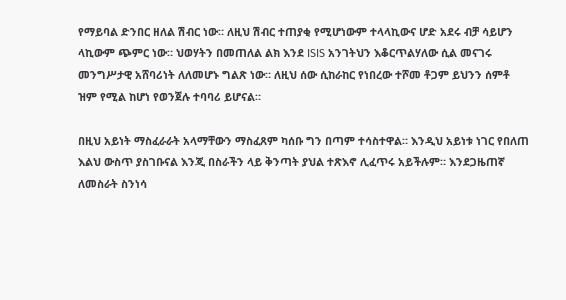የማይባል ድንበር ዘለል ሽብር ነው። ለዚህ ሽብር ተጠያቂ የሚሆነውም ተላላኪውና ሆድ አደሩ ብቻ ሳይሆን ላኪውም ጭምር ነው። ህወሃትን በመጠለል ልክ እንደ ISIS አንገትህን እቆርጥልሃለው ሲል መናገሩ መንግሥታዊ አሸባሪነት ለለመሆኑ ግልጽ ነው። ለዚህ ሰው ሲከራከር የነበረው ተሾመ ቶጋም ይህንን ሰምቶ ዝም የሚል ከሆነ የወንጀሉ ተባባሪ ይሆናል።

በዚህ አይነት ማስፈራራት አላማቸውን ማስፈጸም ካሰቡ ግን በጣም ተሳስተዋል። እንዲህ አይነቱ ነገር የበለጠ እልህ ውስጥ ያስገቡናል እንጂ በስራችን ላይ ቅንጣት ያህል ተጽእኖ ሊፈጥሩ አይችሉም። እንደጋዜጠኛ ለመስራት ስንነሳ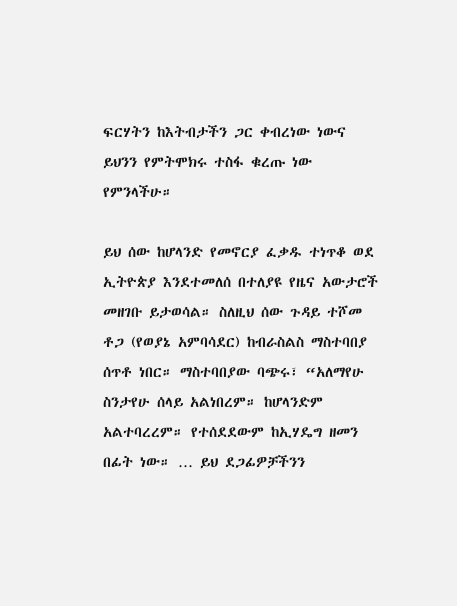ፍርሃትን ከእትብታችን ጋር ቀብረነው ነውና ይህንን የምትሞክሩ ተስፋ ቁረጡ ነው የምንላችሁ።

ይህ ሰው ከሆላንድ የመኖርያ ፈቃዱ ተነጥቆ ወደ ኢትዮጵያ እንደተመለሰ በተለያዩ የዜና አውታሮች መዘገቡ ይታወሳል። ስለዚህ ሰው ጉዳይ ተሾመ ቶጋ (የወያኔ አምባሳደር) ከብራስልስ ማስተባበያ ሰጥቶ ነበር። ማስተባበያው ባጭሩ፣ “አለማየሁ ስንታየሁ ሰላይ አልነበረም። ከሆላንድም አልተባረረም። የተሰደደውም ከኢሃዴግ ዘመን በፊት ነው። … ይህ ደጋፊዎቻችንን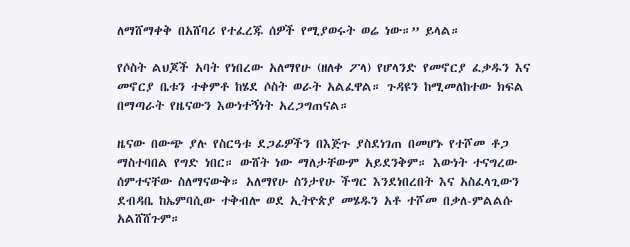ለማሸማቀቅ በአሸባሪ የተፈረጁ ሰዎች የሚያወሩት ወሬ ነው።” ይላል።

የሶስት ልህጆች አባት የነበረው አለማየሁ (ዘለቀ ፖላ) የሆላንድ የመኖርያ ፈቃዱን እና መኖርያ ቤቱን ተቀምቶ ከሄደ ሶስት ወራት አልፈዋል። ጉዳዩን ከሚመለከተው ክፍል በማጣራት የዜናውን እውነተኝነት አረጋግጠናል።

ዜናው በውጭ ያሉ የስርዓቱ ደጋፊዎችን በእጅጉ ያስደነገጠ በመሆኑ የተሾመ ቶጋ ማስተባበል የግድ ነበር። ውሸት ነው ማለታቸውም አይደንቅም። እውነት ተናግረው ሰምተናቸው ስለማናውቅ። አለማየሁ ስንታየሁ ችግር እንደነበረበት እና አስፈላጊውን ደብዳቤ ከኤምባሲው ተቅብሎ ወደ ኢትዮጵያ መሄዱን አቶ ተሾመ በቃለ-ምልልሱ አልሸሸጉም።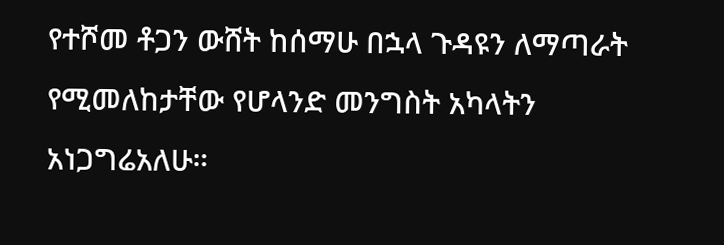የተሾመ ቶጋን ውሸት ከሰማሁ በኋላ ጉዳዩን ለማጣራት የሚመለከታቸው የሆላንድ መንግስት አካላትን አነጋግሬአለሁ።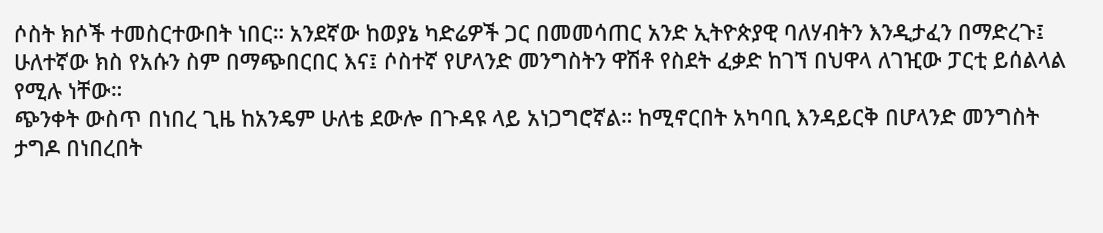ሶስት ክሶች ተመስርተውበት ነበር። አንደኛው ከወያኔ ካድሬዎች ጋር በመመሳጠር አንድ ኢትዮጵያዊ ባለሃብትን እንዲታፈን በማድረጉ፤ ሁለተኛው ክስ የአሱን ስም በማጭበርበር እና፤ ሶስተኛ የሆላንድ መንግስትን ዋሽቶ የስደት ፈቃድ ከገኘ በህዋላ ለገዢው ፓርቲ ይሰልላል የሚሉ ነቸው።
ጭንቀት ውስጥ በነበረ ጊዜ ከአንዴም ሁለቴ ደውሎ በጉዳዩ ላይ አነጋግሮኛል። ከሚኖርበት አካባቢ እንዳይርቅ በሆላንድ መንግስት ታግዶ በነበረበት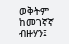ወቅትም ከመገኛኛ ብዙሃን፤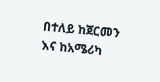በተለይ ከጀርመን እና ከአሜሪካ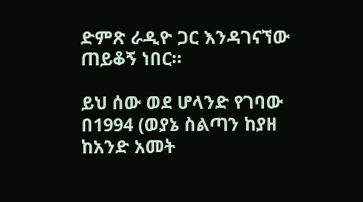ድምጽ ራዲዮ ጋር እንዳገናኘው ጠይቆኝ ነበር።

ይህ ሰው ወደ ሆላንድ የገባው በ1994 (ወያኔ ስልጣን ከያዘ ከአንድ አመት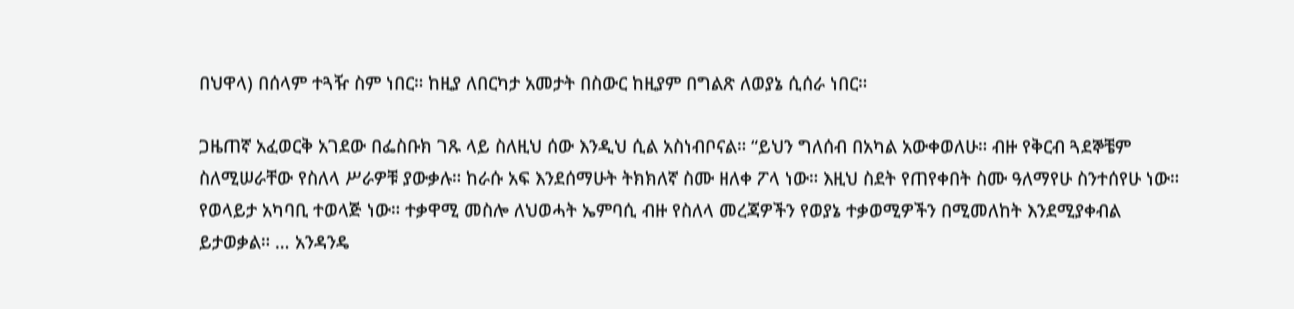በህዋላ) በሰላም ተጓዥ ስም ነበር። ከዚያ ለበርካታ አመታት በስውር ከዚያም በግልጽ ለወያኔ ሲሰራ ነበር።

ጋዜጠኛ አፈወርቅ አገደው በፌስቡክ ገጹ ላይ ስለዚህ ሰው እንዲህ ሲል አስነብቦናል። “ይህን ግለሰብ በአካል አውቀወለሁ። ብዙ የቅርብ ጓደኞቼም ስለሚሠራቸው የስለላ ሥራዎቹ ያውቃሉ። ከራሱ አፍ እንደሰማሁት ትክክለኛ ስሙ ዘለቀ ፖላ ነው። እዚህ ስደት የጠየቀበት ስሙ ዓለማየሁ ስንተሰየሁ ነው። የወላይታ አካባቢ ተወላጅ ነው። ተቃዋሚ መስሎ ለህወሓት ኤምባሲ ብዙ የስለላ መረጃዎችን የወያኔ ተቃወሚዎችን በሚመለከት እንደሚያቀብል ይታወቃል። … አንዳንዴ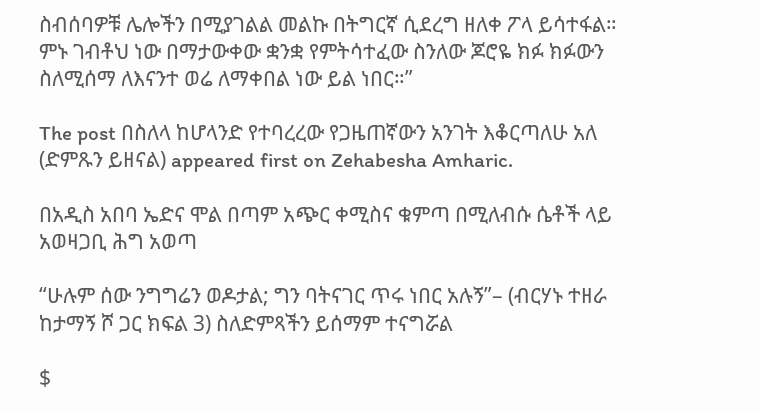ስብሰባዎቹ ሌሎችን በሚያገልል መልኩ በትግርኛ ሲደረግ ዘለቀ ፖላ ይሳተፋል። ምኑ ገብቶህ ነው በማታውቀው ቋንቋ የምትሳተፈው ስንለው ጆሮዬ ክፉ ክፉውን ስለሚሰማ ለእናንተ ወሬ ለማቀበል ነው ይል ነበር።”

The post በስለላ ከሆላንድ የተባረረው የጋዜጠኛውን አንገት እቆርጣለሁ አለ (ድምጹን ይዘናል) appeared first on Zehabesha Amharic.

በአዲስ አበባ ኤድና ሞል በጣም አጭር ቀሚስና ቁምጣ በሚለብሱ ሴቶች ላይ አወዛጋቢ ሕግ አወጣ

“ሁሉም ሰው ንግግሬን ወዶታል; ግን ባትናገር ጥሩ ነበር አሉኝ”– (ብርሃኑ ተዘራ ከታማኝ ሾ ጋር ክፍል 3) ስለድምጻችን ይሰማም ተናግሯል

$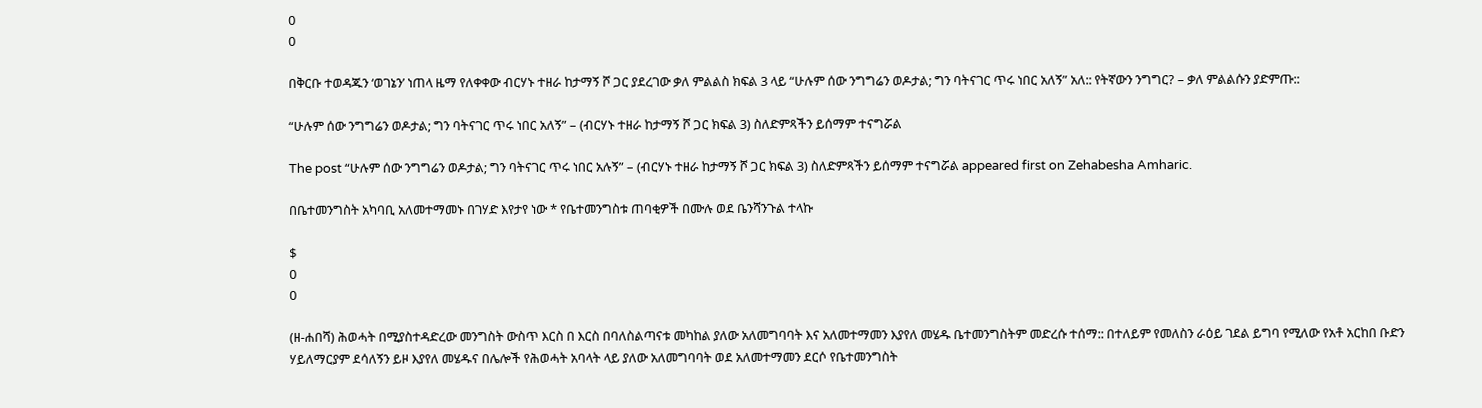0
0

በቅርቡ ተወዳጁን ‘ወገኔን’ ነጠላ ዜማ የለቀቀው ብርሃኑ ተዘራ ከታማኝ ሾ ጋር ያደረገው ቃለ ምልልስ ክፍል 3 ላይ “ሁሉም ሰው ንግግሬን ወዶታል; ግን ባትናገር ጥሩ ነበር አለኝ” አለ:: የትኛውን ንግግር? – ቃለ ምልልሱን ያድምጡ::

“ሁሉም ሰው ንግግሬን ወዶታል; ግን ባትናገር ጥሩ ነበር አለኝ” – (ብርሃኑ ተዘራ ከታማኝ ሾ ጋር ክፍል 3) ስለድምጻችን ይሰማም ተናግሯል

The post “ሁሉም ሰው ንግግሬን ወዶታል; ግን ባትናገር ጥሩ ነበር አሉኝ” – (ብርሃኑ ተዘራ ከታማኝ ሾ ጋር ክፍል 3) ስለድምጻችን ይሰማም ተናግሯል appeared first on Zehabesha Amharic.

በቤተመንግስት አካባቢ አለመተማመኑ በገሃድ እየታየ ነው * የቤተመንግስቱ ጠባቂዎች በሙሉ ወደ ቤንሻንጉል ተላኩ

$
0
0

(ዘ-ሐበሻ) ሕወሓት በሚያስተዳድረው መንግስት ውስጥ እርስ በ እርስ በባለስልጣናቱ መካከል ያለው አለመግባባት እና አለመተማመን እያየለ መሄዱ ቤተመንግስትም መድረሱ ተሰማ:: በተለይም የመለስን ራዕይ ገደል ይግባ የሚለው የአቶ አርከበ ቡድን ሃይለማርያም ደሳለኝን ይዞ እያየለ መሄዱና በሌሎች የሕወሓት አባላት ላይ ያለው አለመግባባት ወደ አለመተማመን ደርሶ የቤተመንግስት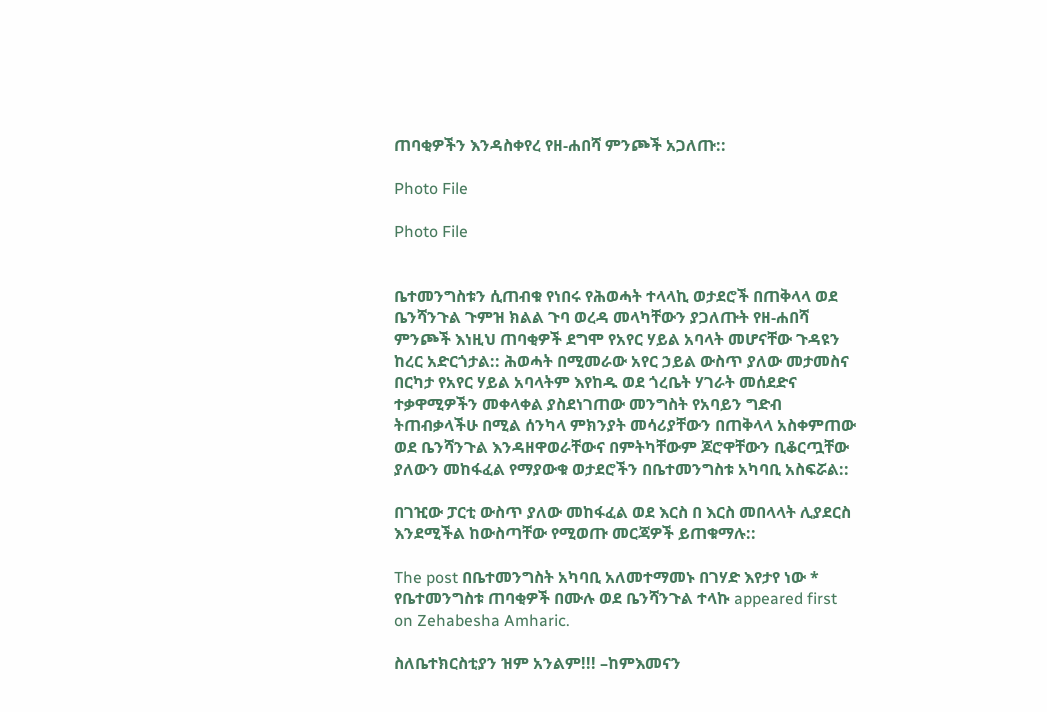ጠባቂዎችን እንዳስቀየረ የዘ-ሐበሻ ምንጮች አጋለጡ::

Photo File

Photo File


ቤተመንግስቱን ሲጠብቁ የነበሩ የሕወሓት ተላላኪ ወታደሮች በጠቅላላ ወደ ቤንሻንጉል ጉምዝ ክልል ጉባ ወረዳ መላካቸውን ያጋለጡት የዘ-ሐበሻ ምንጮች እነዚህ ጠባቂዎች ደግሞ የአየር ሃይል አባላት መሆናቸው ጉዳዩን ከረር አድርጎታል:: ሕወሓት በሚመራው አየር ኃይል ውስጥ ያለው መታመስና በርካታ የአየር ሃይል አባላትም እየከዱ ወደ ጎረቤት ሃገራት መሰደድና ተቃዋሚዎችን መቀላቀል ያስደነገጠው መንግስት የአባይን ግድብ ትጠብቃላችሁ በሚል ሰንካላ ምክንያት መሳሪያቸውን በጠቅላላ አስቀምጠው ወደ ቤንሻንጉል እንዳዘዋወራቸውና በምትካቸውም ጆሮዋቸውን ቢቆርጧቸው ያለውን መከፋፈል የማያውቁ ወታደሮችን በቤተመንግስቱ አካባቢ አስፍሯል::

በገዢው ፓርቲ ውስጥ ያለው መከፋፈል ወደ እርስ በ እርስ መበላላት ሊያደርስ እንደሚችል ከውስጣቸው የሚወጡ መርጃዎች ይጠቁማሉ::

The post በቤተመንግስት አካባቢ አለመተማመኑ በገሃድ እየታየ ነው * የቤተመንግስቱ ጠባቂዎች በሙሉ ወደ ቤንሻንጉል ተላኩ appeared first on Zehabesha Amharic.

ስለቤተክርስቲያን ዝም አንልም!!! –ከምእመናን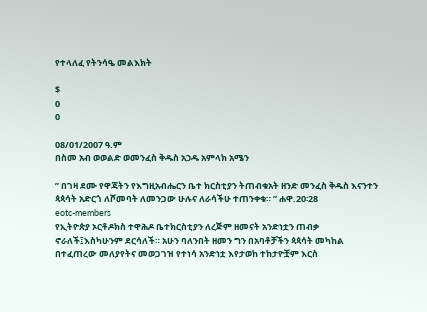የተላለፈ የትንሳዔ መልእክት

$
0
0

08/01/2007 ዓ.ም
በስመ አብ ወወልድ ወመንፈስ ቅዱስ አኃዱ አምላክ አሜን

” በገዛ ደሙ የዋጃትን የእግዚአብሔርን ቤተ ክርስቲያን ትጠብቁአት ዘንድ መንፈስ ቅዱስ እናንተን ጳጳሳት አድርጎ ለሾመባት ለመንጋው ሁሉና ለራሳችሁ ተጠንቀቁ። ” ሐዋ.20፡28
eotc-members
የኢትዮጵያ ኦርቶዶክስ ተዋሕዶ ቤተክርስቲያን ለረጅም ዘመናት አንድነቷን ጠብቃ ኖራለች፤እስካሁንም ደርሳለች። አሁን ባለንበት ዘመን ግን በአባቶቻችን ጳጳሳት መካከል በተፈጠረው መለያየትና መወጋገዝ የተነሳ አንድነቷ እየታወከ ተከታዮቿም እርስ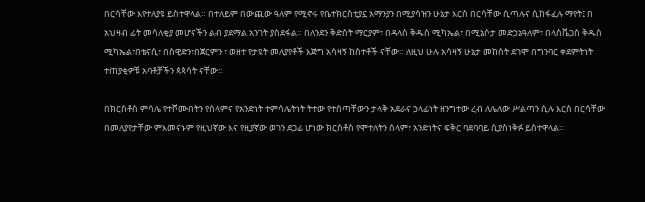በርሳቸው እየተለያዩ ይስተዋላል። በተለይም በውጪው ዓለም የሚኖሩ የቤተክርስቲያኗ አማንያን በሚያሳዝን ሁኔታ እርስ በርሳቸው ሲጣሉና ሲከፋፈሉ ማየት፤ በ አህዛብ ፊት መሳለቂያ መሆናችን ልብ ያደማል አንገት ያስደፋል። በለንደን ቅድስት ማርያም፣ በዳላስ ቅዱስ ሚካኤል፣ በሚኔሶታ መድኃኔዓለም፣ በላስቬጋስ ቅዱስ ሚካኤል፣በቴናሲ፣ በስዊድን፣በጀርምን ፣ ወዘተ የታዩት መለያየቶች እጅግ አሳዛኝ ከስተቶች ናቸው። ለዚህ ሁሉ አሳዛኝ ሁኔታ መከሰት ደገሞ በግንባር ቀደምትነት ተጠያቂዎቹ አባቶቻችን ጳጳሳት ናቸው።

በክርስቶስ ምሳሌ የተሾሙበትን የሰላምና የአንድነት ተምሳሌትነት ትተው የተሰጣቸውን ታላቅ አደራና ኃላፊነት ዘንግተው ረብ ለሌለው ሥልጣን ሲሉ እርስ በርሳቸው በመለያየታቸው ምእመናኑም የዚህኛው እና የዚያኛው ወገን ደጋፊ ሆነው ክርስቶስ የሞተለትን ሰላም፣ አንድነትና ፍቅር ባደባባይ ሲያስነቅፉ ይስተዋላል።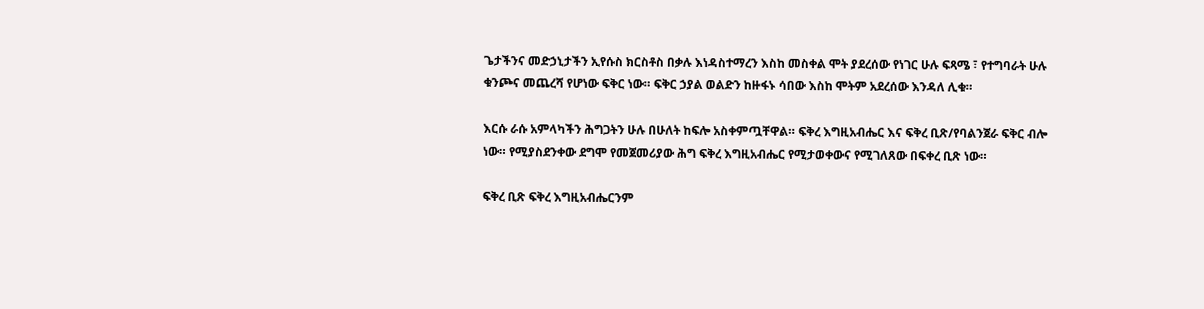ጌታችንና መድኃኒታችን ኢየሱስ ክርስቶስ በቃሉ እነዳስተማረን እስከ መስቀል ሞት ያደረሰው የነገር ሁሉ ፍጻሜ ፣ የተግባራት ሁሉ ቁንጮና መጨረሻ የሆነው ፍቅር ነው። ፍቅር ኃያል ወልድን ከዙፋኑ ሳበው እስከ ሞትም አደረሰው እንዳለ ሊቁ።

እርሱ ራሱ አምላካችን ሕግጋትን ሁሉ በሁለት ከፍሎ አስቀምጧቸዋል። ፍቅረ እግዚአብሔር እና ፍቅረ ቢጽ/የባልንጀራ ፍቅር ብሎ ነው። የሚያስደንቀው ደግሞ የመጀመሪያው ሕግ ፍቅረ እግዚአብሔር የሚታወቀውና የሚገለጸው በፍቀረ ቢጽ ነው።

ፍቅረ ቢጽ ፍቅረ እግዚአብሔርንም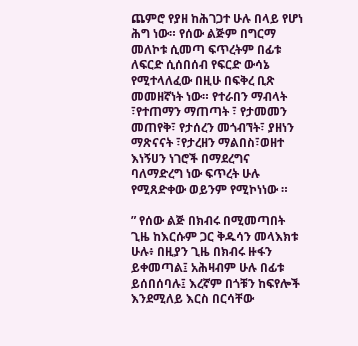ጨምሮ የያዘ ከሕገጋተ ሁሉ በላይ የሆነ ሕግ ነው። የሰው ልጅም በግርማ መለኮቱ ሲመጣ ፍጥረትም በፊቱ ለፍርድ ሲሰበሰብ የፍርድ ውሳኔ የሚተላለፈው በዚሁ በፍቅረ ቢጽ መመዘኛነት ነው። የተራበን ማብላት ፣የተጠማን ማጠጣት ፣ የታመመን መጠየቅ፣ የታሰረን መጎብኘት፣ ያዘነን ማጽናናት ፣የታረዘን ማልበስ፣ወዘተ እነኝሀን ነገሮች በማደረግና ባለማድረግ ነው ፍጥረት ሁሉ የሚጸድቀው ወይንም የሚኮነነው ።

” የሰው ልጅ በክብሩ በሚመጣበት ጊዜ ከእርሱም ጋር ቅዱሳን መላእክቱ ሁሉ፥ በዚያን ጊዜ በክብሩ ዙፋን ይቀመጣል፤ አሕዛብም ሁሉ በፊቱ ይሰበሰባሉ፤ እረኛም በጎቹን ከፍየሎች እንደሚለይ እርስ በርሳቸው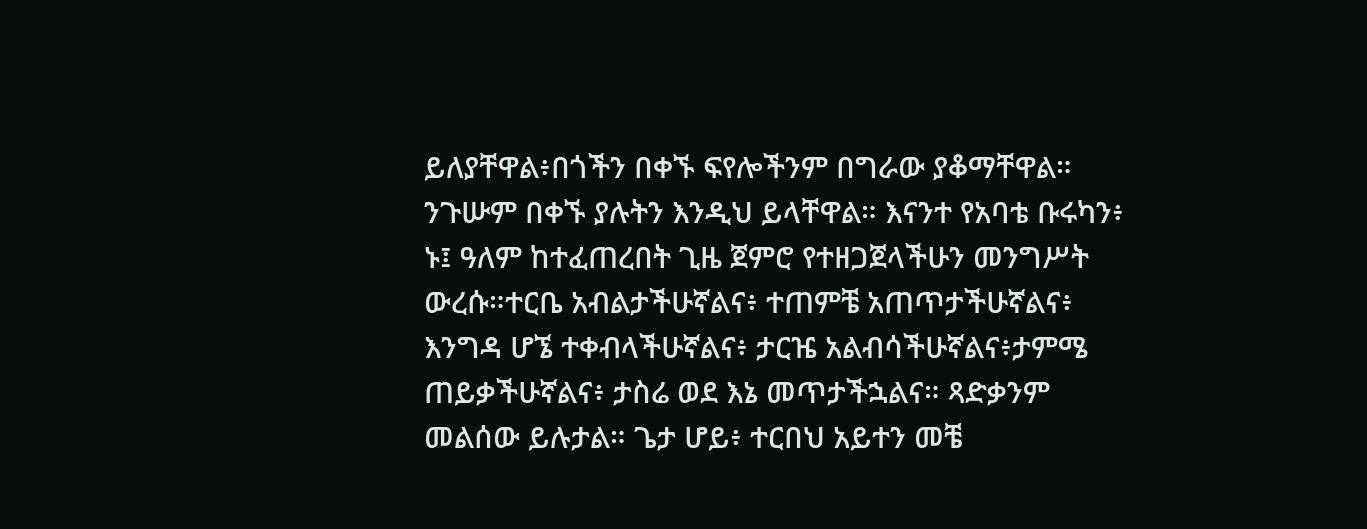ይለያቸዋል፥በጎችን በቀኙ ፍየሎችንም በግራው ያቆማቸዋል።
ንጉሡም በቀኙ ያሉትን እንዲህ ይላቸዋል። እናንተ የአባቴ ቡሩካን፥ ኑ፤ ዓለም ከተፈጠረበት ጊዜ ጀምሮ የተዘጋጀላችሁን መንግሥት ውረሱ።ተርቤ አብልታችሁኛልና፥ ተጠምቼ አጠጥታችሁኛልና፥ እንግዳ ሆኜ ተቀብላችሁኛልና፥ ታርዤ አልብሳችሁኛልና፥ታምሜ ጠይቃችሁኛልና፥ ታስሬ ወደ እኔ መጥታችኋልና። ጻድቃንም መልሰው ይሉታል። ጌታ ሆይ፥ ተርበህ አይተን መቼ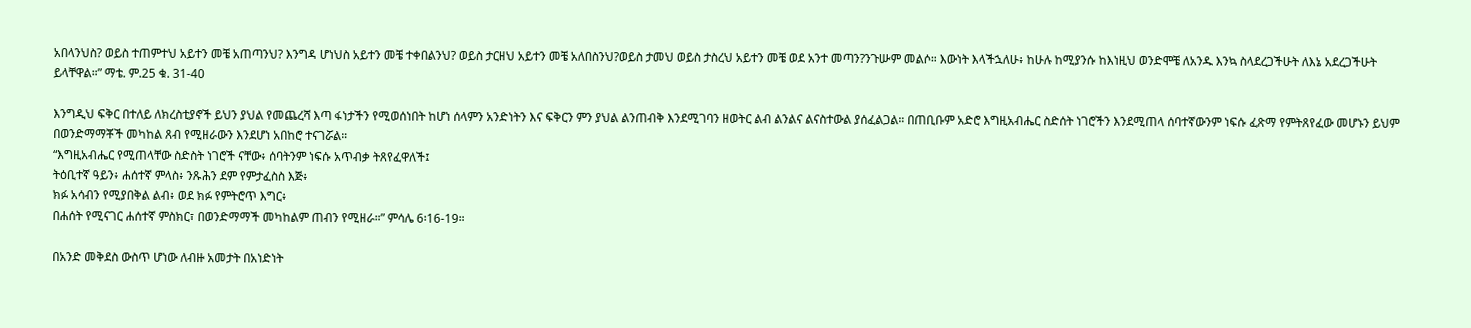አበላንህስ? ወይስ ተጠምተህ አይተን መቼ አጠጣንህ? እንግዳ ሆነህስ አይተን መቼ ተቀበልንህ? ወይስ ታርዘህ አይተን መቼ አለበስንህ?ወይስ ታመህ ወይስ ታስረህ አይተን መቼ ወደ አንተ መጣን?ንጉሡም መልሶ። እውነት እላችኋለሁ፥ ከሁሉ ከሚያንሱ ከእነዚህ ወንድሞቼ ለአንዱ እንኳ ስላደረጋችሁት ለእኔ አደረጋችሁት ይላቸዋል።” ማቴ. ም.25 ቁ. 31-40

እንግዲህ ፍቅር በተለይ ለክረስቲያኖች ይህን ያህል የመጨረሻ እጣ ፋነታችን የሚወሰነበት ከሆነ ሰላምን አንድነትን እና ፍቅርን ምን ያህል ልንጠብቅ እንደሚገባን ዘወትር ልብ ልንልና ልናስተውል ያሰፈልጋል። በጠቢቡም አድሮ እግዚአብሔር ስድሰት ነገሮችን እንደሚጠላ ሰባተኛውንም ነፍሱ ፈጽማ የምትጸየፈው መሆኑን ይህም በወንድማማቾች መካከል ጸብ የሚዘራውን እንደሆነ አበከሮ ተናገሯል።
“እግዚአብሔር የሚጠላቸው ስድስት ነገሮች ናቸው፥ ሰባትንም ነፍሱ አጥብቃ ትጸየፈዋለች፤
ትዕቢተኛ ዓይን፥ ሐሰተኛ ምላስ፥ ንጹሕን ደም የምታፈስስ እጅ፥
ክፉ አሳብን የሚያበቅል ልብ፥ ወደ ክፉ የምትሮጥ እግር፥
በሐሰት የሚናገር ሐሰተኛ ምስክር፣ በወንድማማች መካከልም ጠብን የሚዘራ።” ምሳሌ 6፡16-19።

በአንድ መቅደስ ውስጥ ሆነው ለብዙ አመታት በአነድነት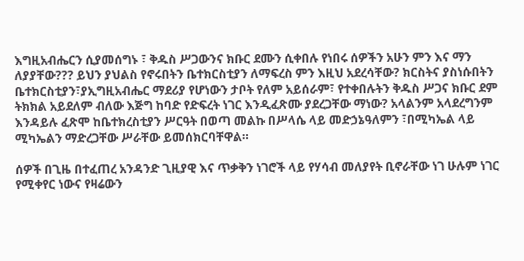እግዚአብሔርን ሲያመሰግኑ ፣ ቅዱስ ሥጋውንና ክቡር ደሙን ሲቀበሉ የነበሩ ሰዎችን አሁን ምን እና ማን ለያያቸው??? ይህን ያህልስ የኖሩበትን ቤተክርስቲያን ለማፍረስ ምን እዚህ አደረሳቸው? ክርስትና ያስነሱበትን ቤተክርስቲያን፣ያኢግዚአብሔር ማደሪያ የሆነውን ታቦት የለም አይሰራም፣ የተቀበሉትን ቅዱስ ሥጋና ክቡር ደም ትክክል አይደለም ብለው እጅግ ከባድ የድፍረት ነገር እንዲፈጽሙ ያደረጋቸው ማነው? አላልንም አላደረግንም እንዳይሉ ፈጽሞ ከቤተክረስቲያን ሥርዓት በወጣ መልኩ በሥላሴ ላይ መድኃኔዓለምን ፣በሚካኤል ላይ ሚካኤልን ማድረጋቸው ሥራቸው ይመሰክርባቸዋል።

ሰዎች በጊዜ በተፈጠረ አንዳንድ ጊዚያዊ እና ጥቃቅን ነገሮች ላይ የሃሳብ መለያየት ቢኖራቸው ነገ ሁሉም ነገር የሚቀየር ነውና የዛሬውን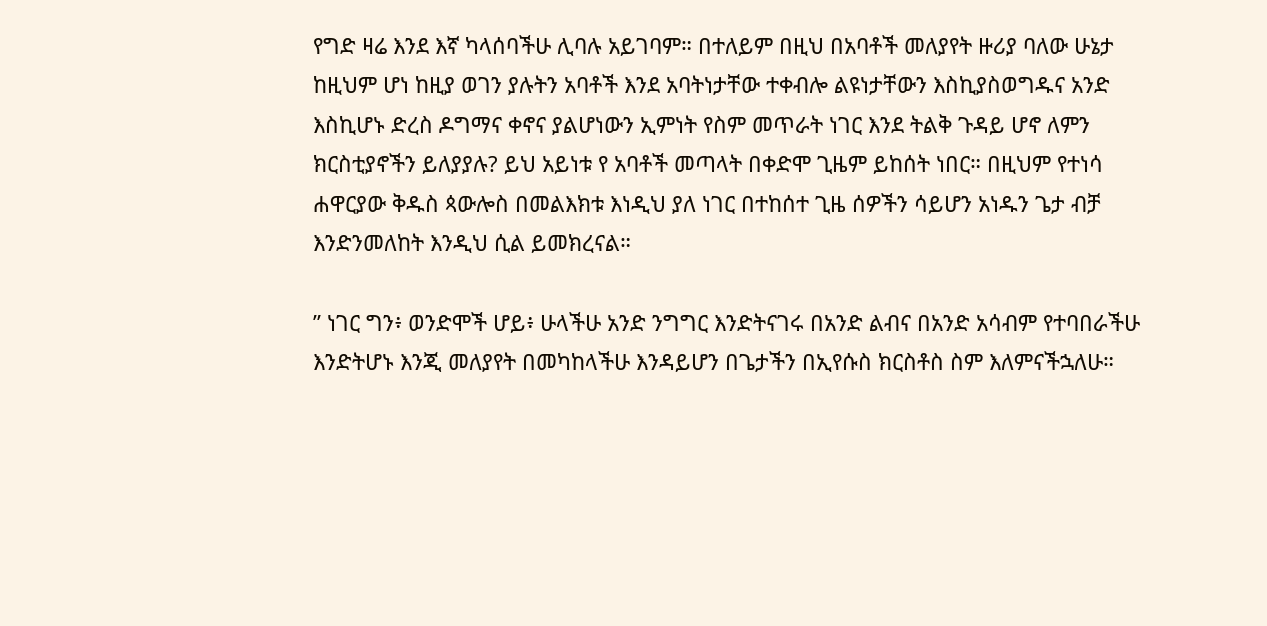የግድ ዛሬ እንደ እኛ ካላሰባችሁ ሊባሉ አይገባም። በተለይም በዚህ በአባቶች መለያየት ዙሪያ ባለው ሁኔታ ከዚህም ሆነ ከዚያ ወገን ያሉትን አባቶች እንደ አባትነታቸው ተቀብሎ ልዩነታቸውን እስኪያስወግዱና አንድ እስኪሆኑ ድረስ ዶግማና ቀኖና ያልሆነውን ኢምነት የስም መጥራት ነገር እንደ ትልቅ ጉዳይ ሆኖ ለምን ክርስቲያኖችን ይለያያሉ? ይህ አይነቱ የ አባቶች መጣላት በቀድሞ ጊዜም ይከሰት ነበር። በዚህም የተነሳ ሐዋርያው ቅዱስ ጳውሎስ በመልእክቱ እነዲህ ያለ ነገር በተከሰተ ጊዜ ሰዎችን ሳይሆን አነዱን ጌታ ብቻ እንድንመለከት እንዲህ ሲል ይመክረናል።

” ነገር ግን፥ ወንድሞች ሆይ፥ ሁላችሁ አንድ ንግግር እንድትናገሩ በአንድ ልብና በአንድ አሳብም የተባበራችሁ እንድትሆኑ እንጂ መለያየት በመካከላችሁ እንዳይሆን በጌታችን በኢየሱስ ክርስቶስ ስም እለምናችኋለሁ።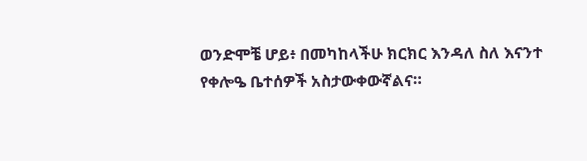ወንድሞቼ ሆይ፥ በመካከላችሁ ክርክር እንዳለ ስለ እናንተ የቀሎዔ ቤተሰዎች አስታውቀውኛልና።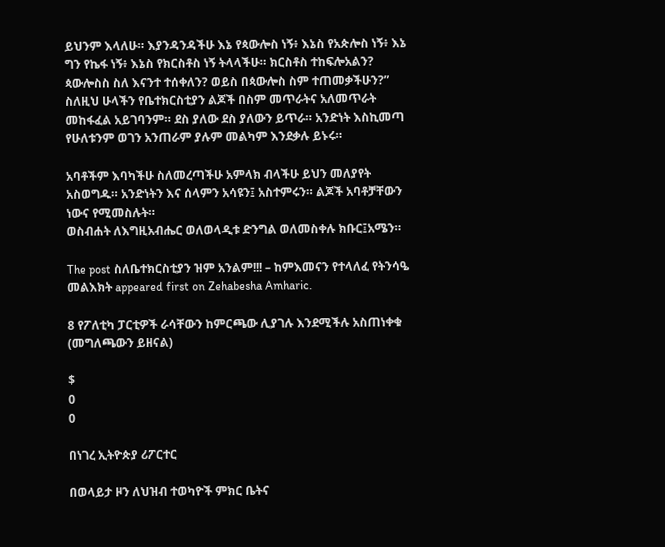ይህንም እላለሁ። እያንዳንዳችሁ እኔ የጳውሎስ ነኝ፥ እኔስ የአጵሎስ ነኝ፥ እኔ ግን የኬፋ ነኝ፥ እኔስ የክርስቶስ ነኝ ትላላችሁ። ክርስቶስ ተከፍሎአልን? ጳውሎስስ ስለ እናንተ ተሰቀለን? ወይስ በጳውሎስ ስም ተጠመቃችሁን?” ስለዚህ ሁላችን የቤተክርስቲያን ልጆች በስም መጥራትና አለመጥራት መከፋፈል አይገባንም። ደስ ያለው ደስ ያለውን ይጥራ። አንድነት እስኪመጣ የሁለቱንም ወገን አንጠራም ያሉም መልካም እንደቃሉ ይኑሩ።

አባቶችም እባካችሁ ስለመረጣችሁ አምላክ ብላችሁ ይህን መለያየት አስወግዱ። አንድነትን እና ሰላምን አሳዩን፤ አስተምሩን። ልጆች አባቶቻቸውን ነውና የሚመስሉት።
ወስብሐት ለእግዚአብሔር ወለወላዲቱ ድንግል ወለመስቀሉ ክቡር፤አሜን።

The post ስለቤተክርስቲያን ዝም አንልም!!! – ከምእመናን የተላለፈ የትንሳዔ መልእክት appeared first on Zehabesha Amharic.

8 የፖለቲካ ፓርቲዎች ራሳቸውን ከምርጫው ሊያገሉ እንደሚችሉ አስጠነቀቁ (መግለጫውን ይዘናል)

$
0
0

በነገረ ኢትዮጵያ ሪፖርተር

በወላይታ ዞን ለህዝብ ተወካዮች ምክር ቤትና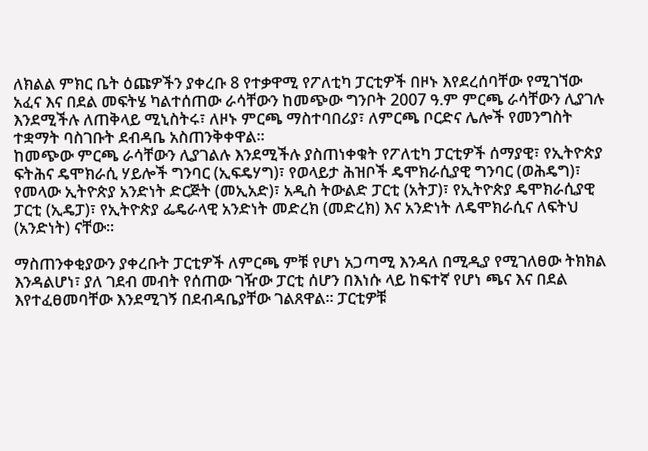ለክልል ምክር ቤት ዕጩዎችን ያቀረቡ 8 የተቃዋሚ የፖለቲካ ፓርቲዎች በዞኑ እየደረሰባቸው የሚገኘው አፈና እና በደል መፍትሄ ካልተሰጠው ራሳቸውን ከመጭው ግንቦት 2007 ዓ.ም ምርጫ ራሳቸውን ሊያገሉ እንደሚችሉ ለጠቅላይ ሚኒስትሩ፣ ለዞኑ ምርጫ ማስተባበሪያ፣ ለምርጫ ቦርድና ሌሎች የመንግስት ተቋማት ባስገቡት ደብዳቤ አስጠንቅቀዋል፡፡
ከመጭው ምርጫ ራሳቸውን ሊያገልሉ እንደሚችሉ ያስጠነቀቁት የፖለቲካ ፓርቲዎች ሰማያዊ፣ የኢትዮጵያ ፍትሕና ዴሞክራሲ ሃይሎች ግንባር (ኢፍዴሃግ)፣ የወላይታ ሕዝቦች ዴሞክራሲያዊ ግንባር (ወሕዴግ)፣ የመላው ኢትዮጵያ አንድነት ድርጅት (መኢአድ)፣ አዲስ ትውልድ ፓርቲ (አትፓ)፣ የኢትዮጵያ ዴሞክራሲያዊ ፓርቲ (ኢዴፓ)፣ የኢትዮጵያ ፌዴራላዊ አንድነት መድረክ (መድረክ) እና አንድነት ለዴሞክራሲና ለፍትህ (አንድነት) ናቸው፡፡

ማስጠንቀቂያውን ያቀረቡት ፓርቲዎች ለምርጫ ምቹ የሆነ አጋጣሚ እንዳለ በሚዲያ የሚገለፀው ትክክል እንዳልሆነ፣ ያለ ገደብ መብት የሰጠው ገዥው ፓርቲ ሰሆን በእነሱ ላይ ከፍተኛ የሆነ ጫና እና በደል እየተፈፀመባቸው እንደሚገኝ በደብዳቤያቸው ገልጸዋል፡፡ ፓርቲዎቹ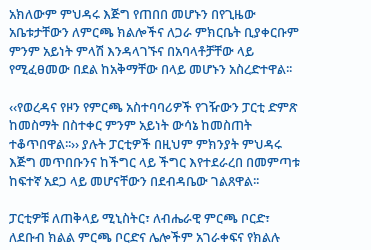አክለውም ምህዳሩ እጅግ የጠበበ መሆኑን በየጊዜው አቤቱታቸውን ለምርጫ ክልሎችና ለጋራ ምክርቤት ቢያቀርቡም ምንም አይነት ምላሽ እንዳላገኙና በአባላቶቻቸው ላይ የሚፈፀመው በደል ከአቅማቸው በላይ መሆኑን አስረድተዋል፡፡

‹‹የወረዳና የዞን የምርጫ አስተባባሪዎች የገዥውን ፓርቲ ድምጽ ከመስማት በስተቀር ምንም አይነት ውሳኔ ከመስጠት ተቆጥበዋል፡፡›› ያሉት ፓርቲዎች በዚህም ምክንያት ምህዳሩ እጅግ መጥበቡንና ከችግር ላይ ችግር እየተደራረበ በመምጣቱ ከፍተኛ አደጋ ላይ መሆናቸውን በደብዳቤው ገልጸዋል፡፡

ፓርቲዎቹ ለጠቅላይ ሚኒስትር፣ ለብሔራዊ ምርጫ ቦርድ፣ ለደቡብ ክልል ምርጫ ቦርድና ሌሎችም አገራቀፍና የክልሉ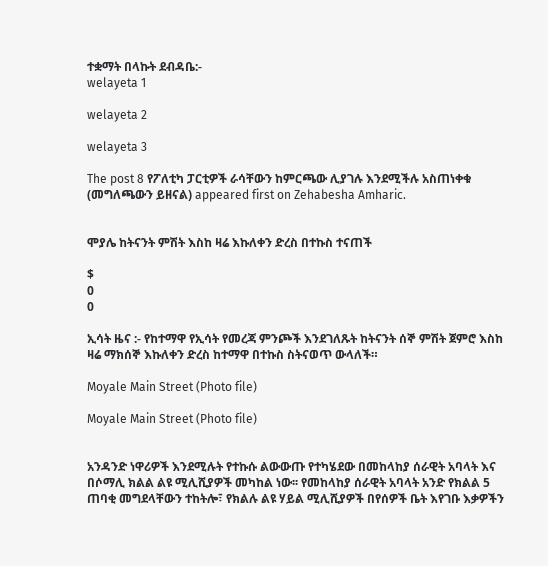ተቋማት በላኩት ደብዳቤ:-
welayeta 1

welayeta 2

welayeta 3

The post 8 የፖለቲካ ፓርቲዎች ራሳቸውን ከምርጫው ሊያገሉ እንደሚችሉ አስጠነቀቁ (መግለጫውን ይዘናል) appeared first on Zehabesha Amharic.


ሞያሌ ከትናንት ምሽት እስከ ዛሬ እኩለቀን ድረስ በተኩስ ተናጠች

$
0
0

ኢሳት ዜና :- የከተማዋ የኢሳት የመረጃ ምንጮች እንደገለጹት ከትናንት ሰኞ ምሽት ጀምሮ እስከ ዛሬ ማክሰኞ እኩለቀን ድረስ ከተማዋ በተኩስ ስትናወጥ ውላለች።

Moyale Main Street (Photo file)

Moyale Main Street (Photo file)


አንዳንድ ነዋሪዎች እንደሚሉት የተኩሱ ልውውጡ የተካሄደው በመከላከያ ሰራዊት አባላት እና በሶማሊ ክልል ልዩ ሚሊሺያዎች መካከል ነው፡፡ የመከላከያ ሰራዊት አባላት አንድ የክልል 5 ጠባቂ መግደላቸውን ተከትሎ፣ የክልሉ ልዩ ሃይል ሚሊሺያዎች በየሰዎች ቤት እየገቡ እቃዎችን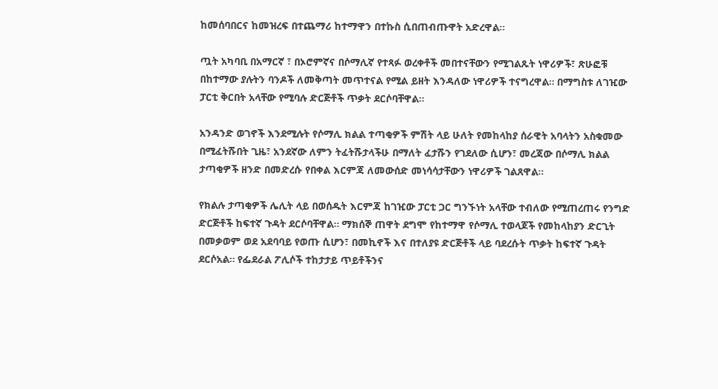ከመሰባበርና ከመዝረፍ በተጨማሪ ከተማዋን በተኩስ ሲበጠብጡዋት አድረዋል።

ጧት አካባቢ በአማርኛ ፣ በኦሮምኛና በሶማሊኛ የተጻፉ ወረቀቶች መበተናቸውን የሚገልጹት ነዋሪዎች፣ ጽሁፎቹ በከተማው ያሉትን ባንዶች ለመቅጣት መጥተናል የሚል ይዘት እንዳለው ነዋሪዎች ተናግረዋል። በማግስቱ ለገዢው ፓርቲ ቅርበት አላቸው የሚባሉ ድርጅቶች ጥቃት ደርሶባቸዋል።

አንዳንድ ወገኖች እንደሚሉት የሶማሊ ክልል ተጣቂዎች ምሽት ላይ ሁለት የመከላከያ ሰራዊት አባላትን አስቁመው በሚፈትሹበት ጊዜ፣ አንደኛው ለምን ትፈትሹታላችሁ በማለት ፈታሹን የገደለው ሲሆን፣ መረጃው በሶማሊ ክልል ታጣቂዎች ዘንድ በመድረሱ የበቀል እርምጃ ለመውሰድ መነሳሳታቸውን ነዋሪዎች ገልጸዋል።

የክልሉ ታጣቂዎች ሌሊት ላይ በወሰዱት እርምጃ ከገዢው ፓርቲ ጋር ግንኙነት አላቸው ተብለው የሚጠረጠሩ የንግድ ድርጅቶች ከፍተኛ ጉዳት ደርሶባቸዋል። ማክሰኞ ጠዋት ደግሞ የከተማዋ የሶማሊ ተወላጆች የመከላከያን ድርጊት በመቃወም ወደ አደባባይ የወጡ ሲሆን፣ በመኪኖች እና በተለያዩ ድርጅቶች ላይ ባደረሱት ጥቃት ከፍተኛ ጉዳት ደርሶአል። የፌደራል ፖሊሶች ተከታታይ ጥይቶችንና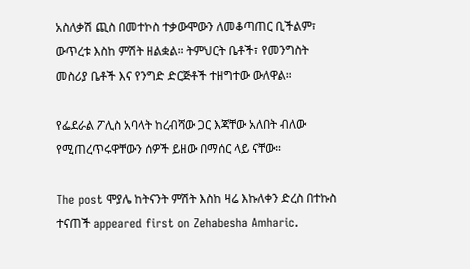አስለቃሽ ጪስ በመተኮስ ተቃውሞውን ለመቆጣጠር ቢችልም፣ ውጥረቱ እስከ ምሽት ዘልቋል። ትምህርት ቤቶች፣ የመንግስት መስሪያ ቤቶች እና የንግድ ድርጅቶች ተዘግተው ውለዋል።

የፌደራል ፖሊስ አባላት ከረብሻው ጋር እጃቸው አለበት ብለው የሚጠረጥሩዋቸውን ሰዎች ይዘው በማሰር ላይ ናቸው።

The post ሞያሌ ከትናንት ምሽት እስከ ዛሬ እኩለቀን ድረስ በተኩስ ተናጠች appeared first on Zehabesha Amharic.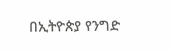በኢትዮጵያ የንግድ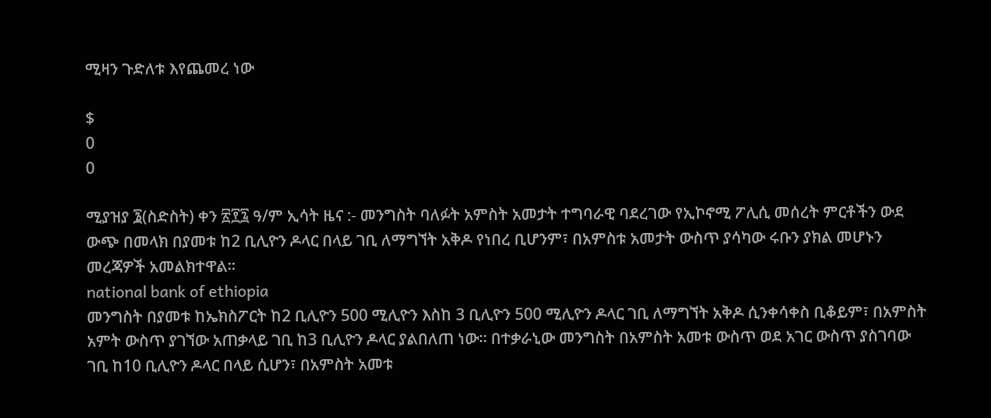ሚዛን ጉድለቱ እየጨመረ ነው

$
0
0

ሚያዝያ ፮(ስድስት) ቀን ፳፻፯ ዓ/ም ኢሳት ዜና :- መንግስት ባለፉት አምስት አመታት ተግባራዊ ባደረገው የኢኮኖሚ ፖሊሲ መሰረት ምርቶችን ውደ ውጭ በመላክ በያመቱ ከ2 ቢሊዮን ዶላር በላይ ገቢ ለማግኘት አቅዶ የነበረ ቢሆንም፣ በአምስቱ አመታት ውስጥ ያሳካው ሩቡን ያክል መሆኑን መረጃዎች አመልክተዋል።
national bank of ethiopia
መንግስት በያመቱ ከኤክስፖርት ከ2 ቢሊዮን 500 ሚሊዮን እስከ 3 ቢሊዮን 500 ሚሊዮን ዶላር ገቢ ለማግኘት አቅዶ ሲንቀሳቀስ ቢቆይም፣ በአምስት አምት ውስጥ ያገኘው አጠቃላይ ገቢ ከ3 ቢሊዮን ዶላር ያልበለጠ ነው። በተቃራኒው መንግስት በአምስት አመቱ ውስጥ ወደ አገር ውስጥ ያስገባው ገቢ ከ10 ቢሊዮን ዶላር በላይ ሲሆን፣ በአምስት አመቱ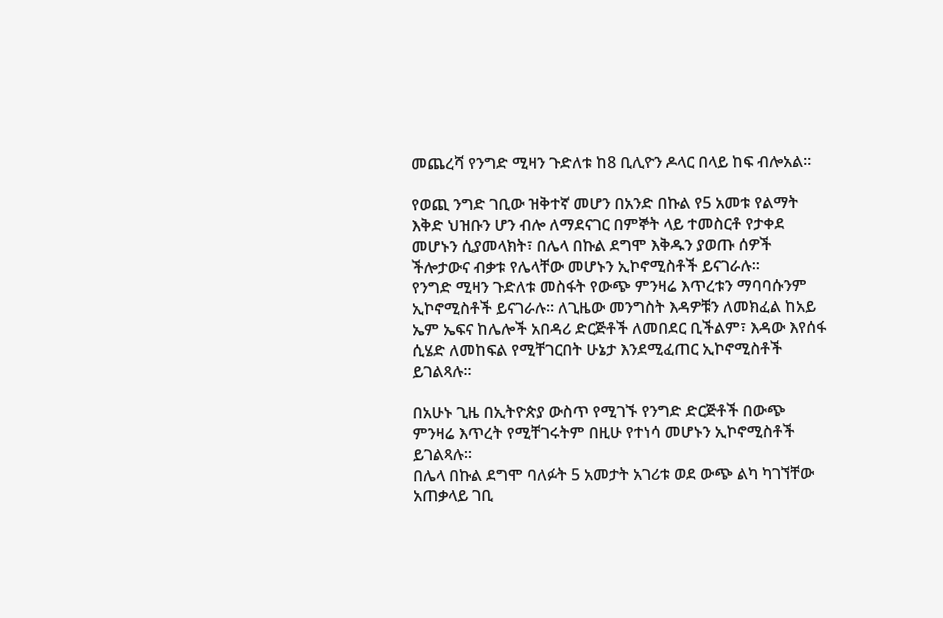መጨረሻ የንግድ ሚዛን ጉድለቱ ከ8 ቢሊዮን ዶላር በላይ ከፍ ብሎአል።

የወጪ ንግድ ገቢው ዝቅተኛ መሆን በአንድ በኩል የ5 አመቱ የልማት እቅድ ህዝቡን ሆን ብሎ ለማደናገር በምኞት ላይ ተመስርቶ የታቀደ መሆኑን ሲያመላክት፣ በሌላ በኩል ደግሞ እቅዱን ያወጡ ሰዎች ችሎታውና ብቃቱ የሌላቸው መሆኑን ኢኮኖሚስቶች ይናገራሉ።
የንግድ ሚዛን ጉድለቱ መስፋት የውጭ ምንዛሬ እጥረቱን ማባባሱንም ኢኮኖሚስቶች ይናገራሉ። ለጊዜው መንግስት እዳዎቹን ለመክፈል ከአይ ኤም ኤፍና ከሌሎች አበዳሪ ድርጅቶች ለመበደር ቢችልም፣ እዳው እየሰፋ ሲሄድ ለመከፍል የሚቸገርበት ሁኔታ እንደሚፈጠር ኢኮኖሚስቶች ይገልጻሉ።

በአሁኑ ጊዜ በኢትዮጵያ ውስጥ የሚገኙ የንግድ ድርጅቶች በውጭ ምንዛሬ እጥረት የሚቸገሩትም በዚሁ የተነሳ መሆኑን ኢኮኖሚስቶች ይገልጻሉ።
በሌላ በኩል ደግሞ ባለፉት 5 አመታት አገሪቱ ወደ ውጭ ልካ ካገኘቸው አጠቃላይ ገቢ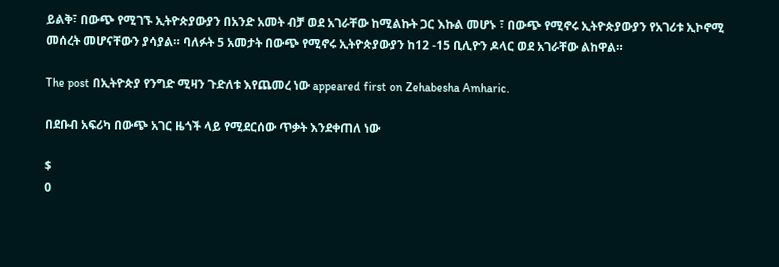ይልቅ፣ በውጭ የሚገኙ ኢትዮጵያውያን በአንድ አመት ብቻ ወደ አገራቸው ከሚልኩት ጋር እኩል መሆኑ ፣ በውጭ የሚኖሩ ኢትዮጵያውያን የአገሪቱ ኢኮኖሚ መሰረት መሆናቸውን ያሳያል። ባለፉት 5 አመታት በውጭ የሚኖሩ ኢትዮጵያውያን ከ12 -15 ቢሊዮን ዶላር ወደ አገራቸው ልከዋል።

The post በኢትዮጵያ የንግድ ሚዛን ጉድለቱ እየጨመረ ነው appeared first on Zehabesha Amharic.

በደቡብ አፍሪካ በውጭ አገር ዜጎች ላይ የሚደርሰው ጥቃት እንደቀጠለ ነው

$
0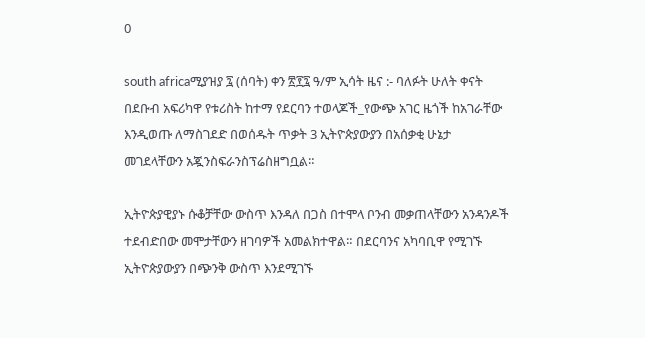0

south africaሚያዝያ ፯ (ሰባት) ቀን ፳፻፯ ዓ/ም ኢሳት ዜና :- ባለፉት ሁለት ቀናት በደቡብ አፍሪካዋ የቱሪስት ከተማ የደርባን ተወላጆች_የውጭ አገር ዜጎች ከአገራቸው እንዲወጡ ለማስገደድ በወሰዱት ጥቃት 3 ኢትዮጵያውያን በአሰቃቂ ሁኔታ መገደላቸውን አጇንስፍራንስፕሬስዘግቧል።

ኢትዮጵያዊያኑ ሱቆቻቸው ውስጥ እንዳለ በጋስ በተሞላ ቦንብ መቃጠላቸውን አንዳንዶች ተደብድበው መሞታቸውን ዘገባዎች አመልክተዋል። በደርባንና አካባቢዋ የሚገኙ ኢትዮጵያውያን በጭንቅ ውስጥ እንደሚገኙ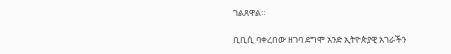ገልጸዋል።

ቢቢሲ ባቀረበው ዘገባ ደግሞ አንድ ኢትዮጵያዊ አገራችን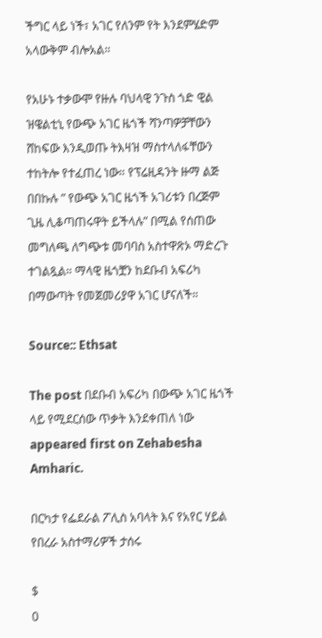ችግር ላይ ነች፣ አገር የለንም የት እንደምሄድም አላውቅም ብሎአል።

የአሁኑ ተቃውሞ የዙሉ ባህላዊ ንጉስ ጎድ ዊል ዝዌልቲኒ የውጭ አገር ዜጎች ሻንጣዎቻቸውን ሸከፍው እንዲወጡ ትእዛዝ ማስተላለፋቸውን ተከትሎ የተፈጠረ ነው። የፕሬዚዳንት ዙማ ልጅ በበኩሉ ” የውጭ አገር ዜጎች አገሪቱን በረጅም ጊዜ ሊቆጣጠሩዋት ይችላሉ” በሚል የሰጠው መግለጫ ለግጭቱ መባባስ አስተዋጽኦ ማድረጉ ተገልጿል። ማላዊ ዜጎቿን ከደቡብ አፍሪካ በማውጣት የመጀመሪያዋ አገር ሆናለች።

Source:: Ethsat

The post በደቡብ አፍሪካ በውጭ አገር ዜጎች ላይ የሚደርሰው ጥቃት እንደቀጠለ ነው appeared first on Zehabesha Amharic.

በርካታ የፌደራል ፖሊስ አባላት እና የአየር ሃይል የበረራ አስተማሪዎች ታሰሩ

$
0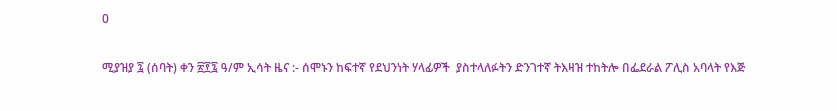0

ሚያዝያ ፯ (ሰባት) ቀን ፳፻፯ ዓ/ም ኢሳት ዜና :- ሰሞኑን ከፍተኛ የደህንነት ሃላፊዎች  ያስተላለፉትን ድንገተኛ ትእዛዝ ተከትሎ በፌደራል ፖሊስ አባላት የእጅ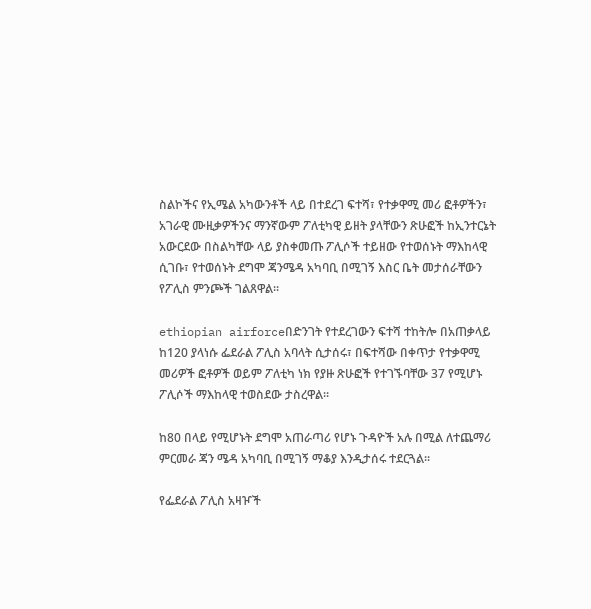ስልኮችና የኢሜል አካውንቶች ላይ በተደረገ ፍተሻ፣ የተቃዋሚ መሪ ፎቶዎችን፣ አገራዊ ሙዚቃዎችንና ማንኛውም ፖለቲካዊ ይዘት ያላቸውን ጽሁፎች ከኢንተርኔት አውርደው በስልካቸው ላይ ያስቀመጡ ፖሊሶች ተይዘው የተወሰኑት ማእከላዊ ሲገቡ፣ የተወሰኑት ደግሞ ጃንሜዳ አካባቢ በሚገኝ እስር ቤት መታሰራቸውን የፖሊስ ምንጮች ገልጸዋል።

ethiopian airforceበድንገት የተደረገውን ፍተሻ ተከትሎ በአጠቃላይ ከ120 ያላነሱ ፌደራል ፖሊስ አባላት ሲታሰሩ፣ በፍተሻው በቀጥታ የተቃዋሚ መሪዎች ፎቶዎች ወይም ፖለቲካ ነክ የያዙ ጽሁፎች የተገኙባቸው 37 የሚሆኑ ፖሊሶች ማእከላዊ ተወስደው ታስረዋል።

ከ80 በላይ የሚሆኑት ደግሞ አጠራጣሪ የሆኑ ጉዳዮች አሉ በሚል ለተጨማሪ ምርመራ ጃን ሜዳ አካባቢ በሚገኝ ማቆያ እንዲታሰሩ ተደርጓል።

የፌደራል ፖሊስ አዛዦች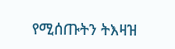የሚሰጡትን ትእዛዝ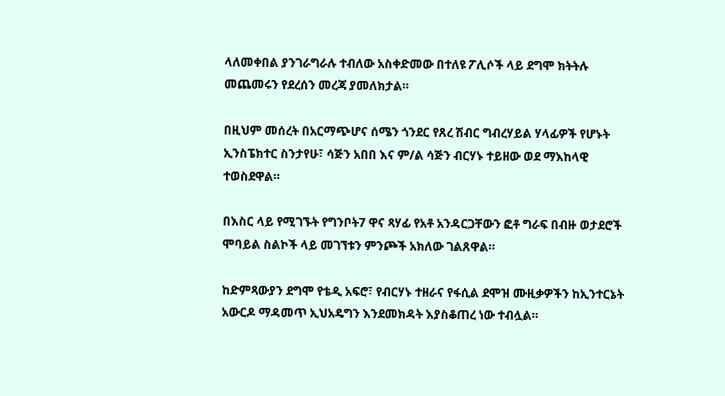ላለመቀበል ያንገራግራሉ ተብለው አስቀድመው በተለዩ ፖሊሶች ላይ ደግሞ ክትትሉ መጨመሩን የደረሰን መረጃ ያመለክታል።

በዚህም መሰረት በአርማጭሆና ሰሜን ጎንደር የጸረ ሽብር ግብረሃይል ሃላፊዎች የሆኑት ኢንስፔክተር ስንታየሁ፣ ሳጅን አበበ እና ም/ል ሳጅን ብርሃኑ ተይዘው ወደ ማእከላዊ ተወስደዋል።

በእስር ላይ የሚገኙት የግንቦት7 ዋና ጻሃፊ የአቶ አንዳርጋቸውን ፎቶ ግራፍ በብዙ ወታደሮች ሞባይል ስልኮች ላይ መገኘቱን ምንጮች አክለው ገልጸዋል።

ከድምጻውያን ደግሞ የቴዲ አፍሮ፣ የብርሃኑ ተዘራና የፋሲል ደሞዝ ሙዚቃዎችን ከኢንተርኔት አውርዶ ማዳመጥ ኢህአዴግን እንደመክዳት እያስቆጠረ ነው ተብሏል።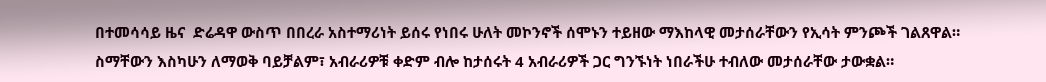በተመሳሳይ ዜና  ድሬዳዋ ውስጥ በበረራ አስተማሪነት ይሰሩ የነበሩ ሁለት መኮንኖች ሰሞኑን ተይዘው ማእከላዊ መታሰራቸውን የኢሳት ምንጮች ገልጸዋል። ስማቸውን እስካሁን ለማወቅ ባይቻልም፣ አብራሪዎቹ ቀድም ብሎ ከታሰሩት 4 አብራሪዎች ጋር ግንኙነት ነበራችሁ ተብለው መታሰራቸው ታውቋል።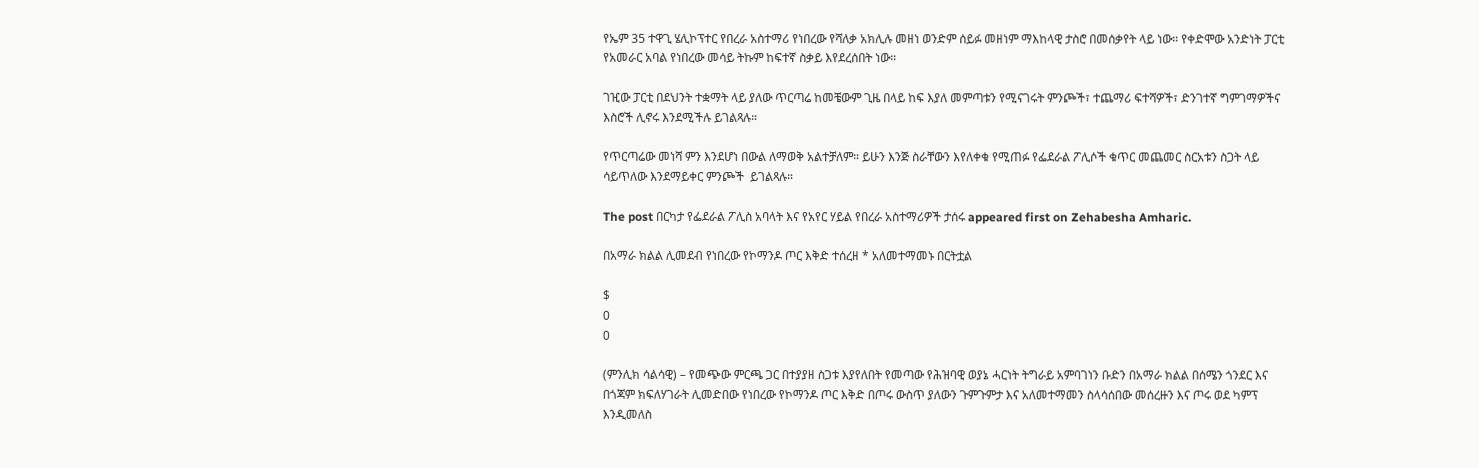የኤም 35 ተዋጊ ሄሊኮፕተር የበረራ አስተማሪ የነበረው የሻለቃ አክሊሉ መዘነ ወንድም ሰይፉ መዘነም ማእከላዊ ታስሮ በመሰቃየት ላይ ነው። የቀድሞው አንድነት ፓርቲ የአመራር አባል የነበረው መሳይ ትኩም ከፍተኛ ስቃይ እየደረሰበት ነው።

ገዢው ፓርቲ በደህንት ተቋማት ላይ ያለው ጥርጣሬ ከመቼውም ጊዜ በላይ ከፍ እያለ መምጣቱን የሚናገሩት ምንጮች፣ ተጨማሪ ፍተሻዎች፣ ድንገተኛ ግምገማዎችና እስሮች ሊኖሩ እንደሚችሉ ይገልጻሉ።

የጥርጣሬው መነሻ ምን እንደሆነ በውል ለማወቅ አልተቻለም። ይሁን እንጅ ስራቸውን እየለቀቁ የሚጠፉ የፌደራል ፖሊሶች ቁጥር መጨመር ስርአቱን ስጋት ላይ ሳይጥለው እንደማይቀር ምንጮች  ይገልጻሉ።

The post በርካታ የፌደራል ፖሊስ አባላት እና የአየር ሃይል የበረራ አስተማሪዎች ታሰሩ appeared first on Zehabesha Amharic.

በአማራ ክልል ሊመደብ የነበረው የኮማንዶ ጦር እቅድ ተሰረዘ * አለመተማመኑ በርትቷል

$
0
0

(ምንሊክ ሳልሳዊ) – የመጭው ምርጫ ጋር በተያያዘ ስጋቱ እያየለበት የመጣው የሕዝባዊ ወያኔ ሓርነት ትግራይ አምባገነን ቡድን በአማራ ክልል በሰሜን ጎንደር እና በጎጃም ክፍለሃገራት ሊመድበው የነበረው የኮማንዶ ጦር እቅድ በጦሩ ውስጥ ያለውን ጉምጉምታ እና አለመተማመን ስላሳሰበው መሰረዙን እና ጦሩ ወደ ካምፕ እንዲመለስ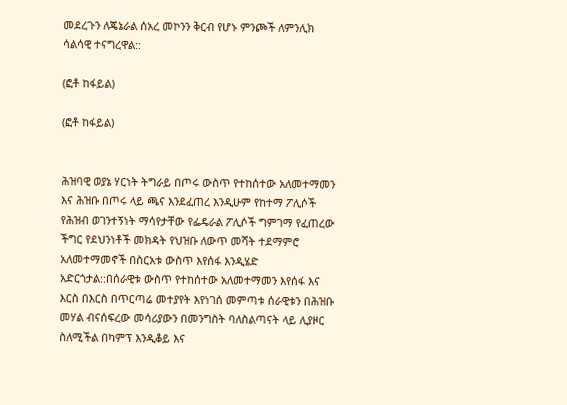መደረጉን ለጄኔራል ሰአረ መኮንን ቅርብ የሆኑ ምንጮች ለምንሊክ ሳልሳዊ ተናግረዋል::

(ፎቶ ከፋይል)

(ፎቶ ከፋይል)


ሕዝባዊ ወያኔ ሃርነት ትግራይ በጦሩ ውስጥ የተከሰተው አለመተማመን እና ሕዝቡ በጦሩ ላይ ጫና እንደፈጠረ እንዲሁም የከተማ ፖሊሶች የሕዝብ ወገንተኝነት ማሳየታቸው የፌዴራል ፖሊሶች ግምገማ የፈጠረው ችግር የደህንነቶች መክዳት የህዝቡ ለውጥ መሻት ተደማምሮ አለመተማመኖች በስርአቱ ውስጥ እየሰፋ እንዲሄድ አድርጎታል::በሰራዊቱ ውስጥ የተከሰተው አለመተማመን እየሰፋ እና እርስ በእርስ በጥርጣሬ መተያየት እየነገሰ መምጣቱ ሰራዊቱን በሕዝቡ መሃል ብናሰፍረው መሳሪያውን በመንግስት ባለስልጣናት ላይ ሊያዞር ስለሚችል በካምፕ እንዲቆይ እና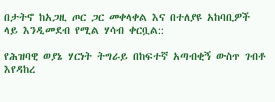በታትኖ ከአጋዚ ጦር ጋር መቀላቀል እና በተለያዩ አከባቢዎች ላይ እንዲመደብ የሚል ሃሳብ ቀርቧል::

የሕዝባዊ ወያኔ ሃርነት ትግራይ በከፍተኛ አጣብቂኝ ውስጥ ገብቶ እየዳከረ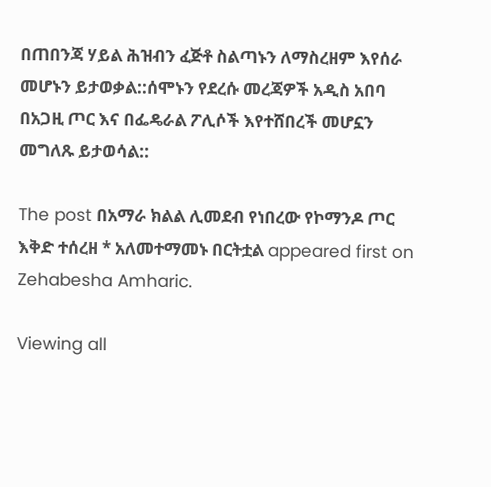በጠበንጃ ሃይል ሕዝብን ፈጅቶ ስልጣኑን ለማስረዘም እየሰራ መሆኑን ይታወቃል::ሰሞኑን የደረሱ መረጃዎች አዲስ አበባ በአጋዚ ጦር እና በፌዴራል ፖሊሶች እየተሸበረች መሆኗን መግለጹ ይታወሳል::

The post በአማራ ክልል ሊመደብ የነበረው የኮማንዶ ጦር እቅድ ተሰረዘ * አለመተማመኑ በርትቷል appeared first on Zehabesha Amharic.

Viewing all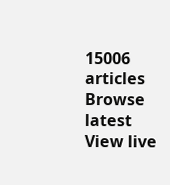15006 articles
Browse latest View live